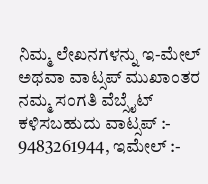ನಿಮ್ಮ ಲೇಖನಗಳನ್ನು ಇ-ಮೇಲ್ ಅಥವಾ ವಾಟ್ಸಪ್ ಮುಖಾಂತರ ನಮ್ಮ ಸಂಗತಿ ವೆಬ್ಸೈಟ್ ಕಳಿಸಬಹುದು ವಾಟ್ಸಪ್‌ :- 9483261944, ಇಮೇಲ್ :-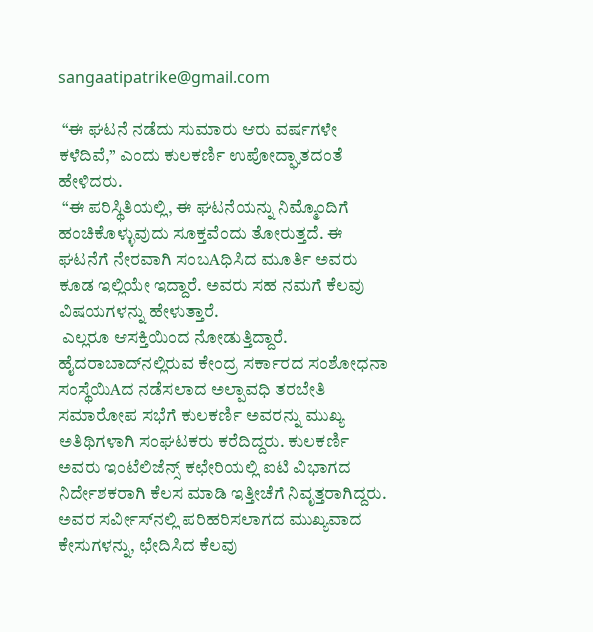sangaatipatrike@gmail.com

 “ಈ ಘಟನೆ ನಡೆದು ಸುಮಾರು ಆರು ವರ್ಷಗಳೇ ಕಳೆದಿವೆ,’’ ಎಂದು ಕುಲಕರ್ಣಿ ಉಪೋದ್ಘಾತದಂತೆ ಹೇಳಿದರು.
 “ಈ ಪರಿಸ್ಥಿತಿಯಲ್ಲಿ, ಈ ಘಟನೆಯನ್ನು ನಿಮ್ಮೊಂದಿಗೆ ಹಂಚಿಕೊಳ್ಳುವುದು ಸೂಕ್ತವೆಂದು ತೋರುತ್ತದೆ. ಈ ಘಟನೆಗೆ ನೇರವಾಗಿ ಸಂಬAಧಿಸಿದ ಮೂರ್ತಿ ಅವರು ಕೂಡ ಇಲ್ಲಿಯೇ ಇದ್ದಾರೆ. ಅವರು ಸಹ ನಮಗೆ ಕೆಲವು ವಿಷಯಗಳನ್ನು ಹೇಳುತ್ತಾರೆ.
 ಎಲ್ಲರೂ ಆಸಕ್ತಿಯಿಂದ ನೋಡುತ್ತಿದ್ದಾರೆ. ಹೈದರಾಬಾದ್‌ನಲ್ಲಿರುವ ಕೇಂದ್ರ ಸರ್ಕಾರದ ಸಂಶೋಧನಾ ಸಂಸ್ಥೆಯಿAದ ನಡೆಸಲಾದ ಅಲ್ಪಾವಧಿ ತರಬೇತಿ ಸಮಾರೋಪ ಸಭೆಗೆ ಕುಲಕರ್ಣಿ ಅವರನ್ನು ಮುಖ್ಯ ಅತಿಥಿಗಳಾಗಿ ಸಂಘಟಕರು ಕರೆದಿದ್ದರು. ಕುಲಕರ್ಣಿ ಅವರು ಇಂಟೆಲಿಜೆನ್ಸ್ ಕಛೇರಿಯಲ್ಲಿ ಐಟಿ ವಿಭಾಗದ ನಿರ್ದೇಶಕರಾಗಿ ಕೆಲಸ ಮಾಡಿ ಇತ್ತೀಚೆಗೆ ನಿವೃತ್ತರಾಗಿದ್ದರು. ಅವರ ಸರ್ವೀಸ್‌ನಲ್ಲಿ ಪರಿಹರಿಸಲಾಗದ ಮುಖ್ಯವಾದ ಕೇಸುಗಳನ್ನು, ಛೇದಿಸಿದ ಕೆಲವು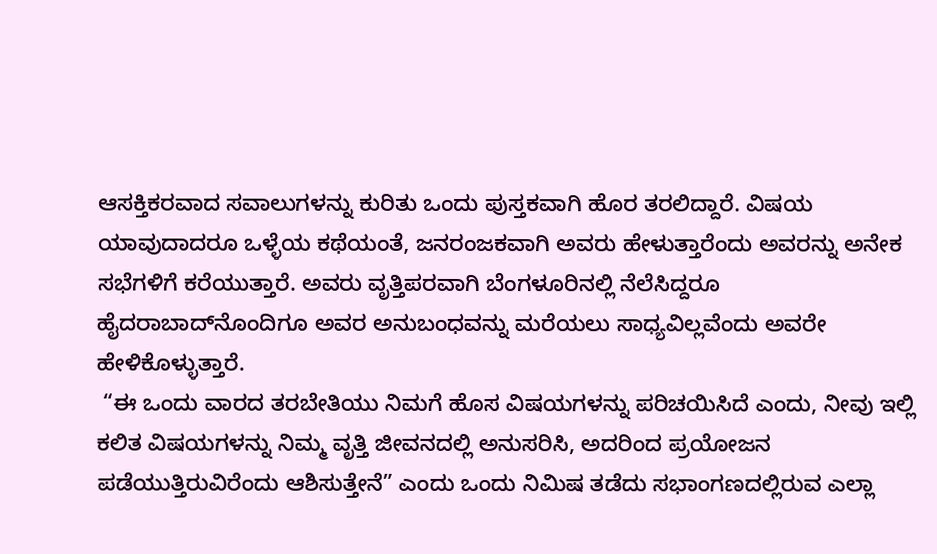ಆಸಕ್ತಿಕರವಾದ ಸವಾಲುಗಳನ್ನು ಕುರಿತು ಒಂದು ಪುಸ್ತಕವಾಗಿ ಹೊರ ತರಲಿದ್ದಾರೆ. ವಿಷಯ ಯಾವುದಾದರೂ ಒಳ್ಳೆಯ ಕಥೆಯಂತೆ, ಜನರಂಜಕವಾಗಿ ಅವರು ಹೇಳುತ್ತಾರೆಂದು ಅವರನ್ನು ಅನೇಕ ಸಭೆಗಳಿಗೆ ಕರೆಯುತ್ತಾರೆ. ಅವರು ವೃತ್ತಿಪರವಾಗಿ ಬೆಂಗಳೂರಿನಲ್ಲಿ ನೆಲೆಸಿದ್ದರೂ ಹೈದರಾಬಾದ್‌ನೊಂದಿಗೂ ಅವರ ಅನುಬಂಧವನ್ನು ಮರೆಯಲು ಸಾಧ್ಯವಿಲ್ಲವೆಂದು ಅವರೇ ಹೇಳಿಕೊಳ್ಳುತ್ತಾರೆ.
 “ಈ ಒಂದು ವಾರದ ತರಬೇತಿಯು ನಿಮಗೆ ಹೊಸ ವಿಷಯಗಳನ್ನು ಪರಿಚಯಿಸಿದೆ ಎಂದು, ನೀವು ಇಲ್ಲಿ ಕಲಿತ ವಿಷಯಗಳನ್ನು ನಿಮ್ಮ ವೃತ್ತಿ ಜೀವನದಲ್ಲಿ ಅನುಸರಿಸಿ, ಅದರಿಂದ ಪ್ರಯೋಜನ ಪಡೆಯುತ್ತಿರುವಿರೆಂದು ಆಶಿಸುತ್ತೇನೆ” ಎಂದು ಒಂದು ನಿಮಿಷ ತಡೆದು ಸಭಾಂಗಣದಲ್ಲಿರುವ ಎಲ್ಲಾ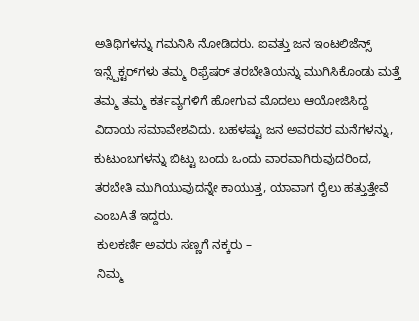ಅತಿಥಿಗಳನ್ನು ಗಮನಿಸಿ ನೋಡಿದರು. ಐವತ್ತು ಜನ ಇಂಟಲಿಜೆನ್ಸ್ ಇನ್ಸ್ಪೆಕ್ಟರ್‌ಗಳು ತಮ್ಮ ರಿಫ್ರೆಷರ್ ತರಬೇತಿಯನ್ನು ಮುಗಿಸಿಕೊಂಡು ಮತ್ತೆ ತಮ್ಮ ತಮ್ಮ ಕರ್ತವ್ಯಗಳಿಗೆ ಹೋಗುವ ಮೊದಲು ಆಯೋಜಿಸಿದ್ದ ವಿದಾಯ ಸಮಾವೇಶವಿದು. ಬಹಳಷ್ಟು ಜನ ಅವರವರ ಮನೆಗಳನ್ನು, ಕುಟುಂಬಗಳನ್ನು ಬಿಟ್ಟು ಬಂದು ಒಂದು ವಾರವಾಗಿರುವುದರಿಂದ, ತರಬೇತಿ ಮುಗಿಯುವುದನ್ನೇ ಕಾಯುತ್ತ, ಯಾವಾಗ ರೈಲು ಹತ್ತುತ್ತೇವೆ ಎಂಬAತೆ ಇದ್ದರು.
 ಕುಲಕರ್ಣಿ ಅವರು ಸಣ್ಣಗೆ ನಕ್ಕರು –
 ನಿಮ್ಮ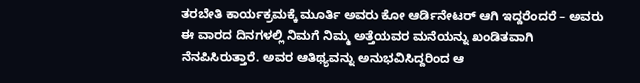ತರಬೇತಿ ಕಾರ್ಯಕ್ರಮಕ್ಕೆ ಮೂರ್ತಿ ಅವರು ಕೋ ಆರ್ಡಿನೇಟರ್ ಆಗಿ ಇದ್ದರೆಂದರೆ – ಅವರು ಈ ವಾರದ ದಿನಗಳಲ್ಲಿ ನಿಮಗೆ ನಿಮ್ಮ ಅತ್ತೆಯವರ ಮನೆಯನ್ನು ಖಂಡಿತವಾಗಿ ನೆನಪಿಸಿರುತ್ತಾರೆ. ಅವರ ಆತಿಥ್ಯವನ್ನು ಅನುಭವಿಸಿದ್ದರಿಂದ ಆ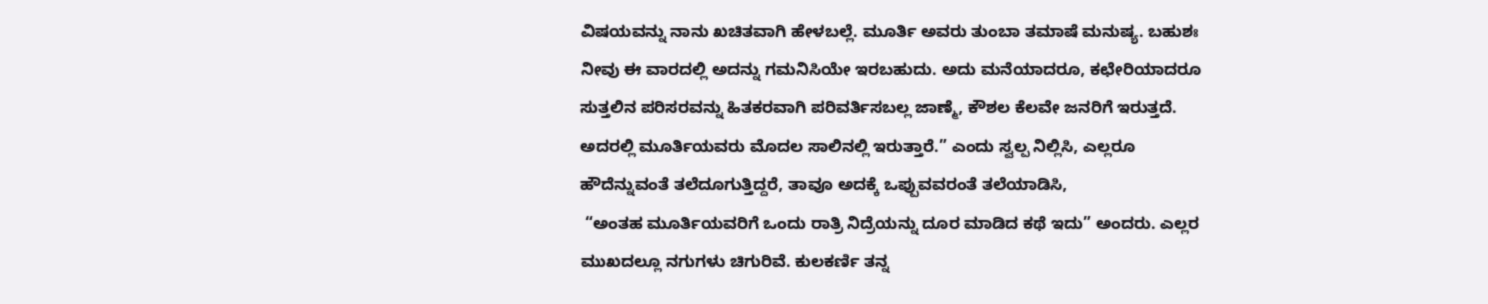ವಿಷಯವನ್ನು ನಾನು ಖಚಿತವಾಗಿ ಹೇಳಬಲ್ಲೆ. ಮೂರ್ತಿ ಅವರು ತುಂಬಾ ತಮಾಷೆ ಮನುಷ್ಯ. ಬಹುಶಃ ನೀವು ಈ ವಾರದಲ್ಲಿ ಅದನ್ನು ಗಮನಿಸಿಯೇ ಇರಬಹುದು. ಅದು ಮನೆಯಾದರೂ, ಕಛೇರಿಯಾದರೂ ಸುತ್ತಲಿನ ಪರಿಸರವನ್ನು ಹಿತಕರವಾಗಿ ಪರಿವರ್ತಿಸಬಲ್ಲ ಜಾಣ್ಮೆ, ಕೌಶಲ ಕೆಲವೇ ಜನರಿಗೆ ಇರುತ್ತದೆ. ಅದರಲ್ಲಿ ಮೂರ್ತಿಯವರು ಮೊದಲ ಸಾಲಿನಲ್ಲಿ ಇರುತ್ತಾರೆ.” ಎಂದು ಸ್ವಲ್ಪ ನಿಲ್ಲಿಸಿ, ಎಲ್ಲರೂ ಹೌದೆನ್ನುವಂತೆ ತಲೆದೂಗುತ್ತಿದ್ದರೆ, ತಾವೂ ಅದಕ್ಕೆ ಒಪ್ಪುವವರಂತೆ ತಲೆಯಾಡಿಸಿ,
 “ಅಂತಹ ಮೂರ್ತಿಯವರಿಗೆ ಒಂದು ರಾತ್ರಿ ನಿದ್ರೆಯನ್ನು ದೂರ ಮಾಡಿದ ಕಥೆ ಇದು” ಅಂದರು. ಎಲ್ಲರ ಮುಖದಲ್ಲೂ ನಗುಗಳು ಚಿಗುರಿವೆ. ಕುಲಕರ್ಣಿ ತನ್ನ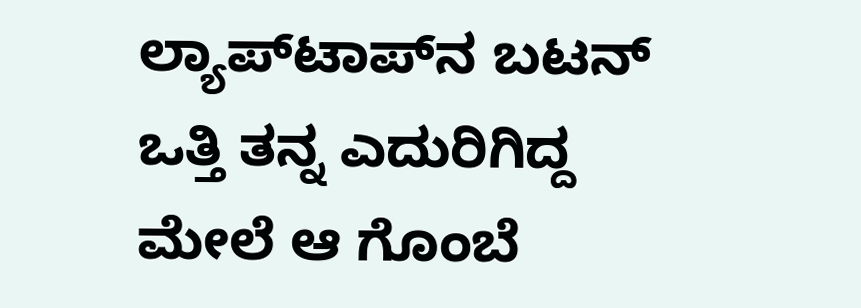ಲ್ಯಾಪ್‌ಟಾಪ್‌ನ ಬಟನ್ ಒತ್ತಿ ತನ್ನ ಎದುರಿಗಿದ್ದ ಮೇಲೆ ಆ ಗೊಂಬೆ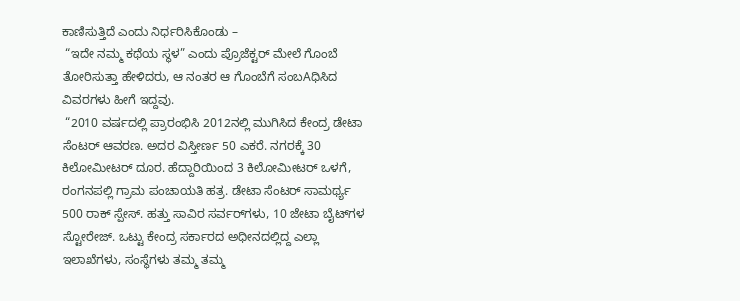ಕಾಣಿಸುತ್ತಿದೆ ಎಂದು ನಿರ್ಧರಿಸಿಕೊಂಡು –
 “ಇದೇ ನಮ್ಮ ಕಥೆಯ ಸ್ಥಳ” ಎಂದು ಪ್ರೊಜೆಕ್ಟರ್ ಮೇಲೆ ಗೊಂಬೆ ತೋರಿಸುತ್ತಾ ಹೇಳಿದರು, ಆ ನಂತರ ಆ ಗೊಂಬೆಗೆ ಸಂಬAಧಿಸಿದ ವಿವರಗಳು ಹೀಗೆ ಇದ್ದವು.
 “2010 ವರ್ಷದಲ್ಲಿ ಪ್ರಾರಂಭಿಸಿ 2012ನಲ್ಲಿ ಮುಗಿಸಿದ ಕೇಂದ್ರ ಡೇಟಾ ಸೆಂಟರ್ ಆವರಣ. ಅದರ ವಿಸ್ತೀರ್ಣ 50 ಎಕರೆ. ನಗರಕ್ಕೆ 30 ಕಿಲೋಮೀಟರ್ ದೂರ. ಹೆದ್ದಾರಿಯಿಂದ 3 ಕಿಲೋಮೀಟರ್ ಒಳಗೆ, ರಂಗನಪಲ್ಲಿ ಗ್ರಾಮ ಪಂಚಾಯತಿ ಹತ್ರ. ಡೇಟಾ ಸೆಂಟರ್ ಸಾಮರ್ಥ್ಯ 500 ರಾಕ್ ಸ್ಪೇಸ್. ಹತ್ತು ಸಾವಿರ ಸರ್ವರ್‌ಗಳು, 10 ಜೇಟಾ ಬೈಟ್‌ಗಳ ಸ್ಟೋರೇಜ್. ಒಟ್ಟು ಕೇಂದ್ರ ಸರ್ಕಾರದ ಅಧೀನದಲ್ಲಿದ್ದ ಎಲ್ಲಾ ಇಲಾಖೆಗಳು, ಸಂಸ್ಥೆಗಳು ತಮ್ಮ ತಮ್ಮ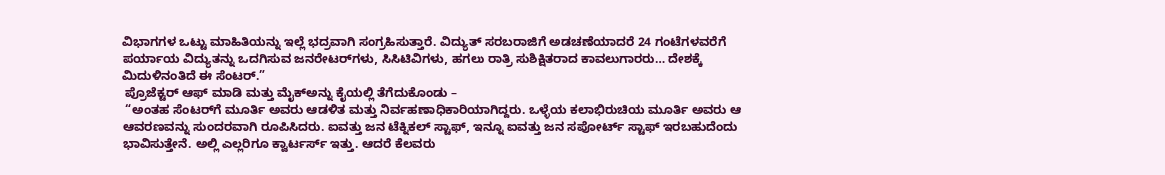ವಿಭಾಗಗಳ ಒಟ್ಟು ಮಾಹಿತಿಯನ್ನು ಇಲ್ಲೆ ಭದ್ರವಾಗಿ ಸಂಗ್ರಹಿಸುತ್ತಾರೆ. ವಿದ್ಯುತ್ ಸರಬರಾಜಿಗೆ ಅಡಚಣೆಯಾದರೆ 24 ಗಂಟೆಗಳವರೆಗೆ ಪರ್ಯಾಯ ವಿದ್ಯುತನ್ನು ಒದಗಿಸುವ ಜನರೇಟರ್‌ಗಳು, ಸಿಸಿಟಿವಿಗಳು, ಹಗಲು ರಾತ್ರಿ ಸುಶಿಕ್ಷಿತರಾದ ಕಾವಲುಗಾರರು… ದೇಶಕ್ಕೆ ಮಿದುಳಿನಂತಿದೆ ಈ ಸೆಂಟರ್.”
 ಪ್ರೊಜೆಕ್ಟರ್ ಆಫ್ ಮಾಡಿ ಮತ್ತು ಮೈಕ್‌ಅನ್ನು ಕೈಯಲ್ಲಿ ತೆಗೆದುಕೊಂಡು –
 “ಅಂತಹ ಸೆಂಟರ್‌ಗೆ ಮೂರ್ತಿ ಅವರು ಆಡಳಿತ ಮತ್ತು ನಿರ್ವಹಣಾಧಿಕಾರಿಯಾಗಿದ್ದರು. ಒಳ್ಳೆಯ ಕಲಾಭಿರುಚಿಯ ಮೂರ್ತಿ ಅವರು ಆ ಆವರಣವನ್ನು ಸುಂದರವಾಗಿ ರೂಪಿಸಿದರು. ಐವತ್ತು ಜನ ಟೆಕ್ನಿಕಲ್ ಸ್ಟಾಫ್, ಇನ್ನೂ ಐವತ್ತು ಜನ ಸಪೋರ್ಟ್ ಸ್ಟಾಫ್ ಇರಬಹುದೆಂದು ಭಾವಿಸುತ್ತೇನೆ. ಅಲ್ಲಿ ಎಲ್ಲರಿಗೂ ಕ್ವಾರ್ಟರ್ಸ್ ಇತ್ತು. ಆದರೆ ಕೆಲವರು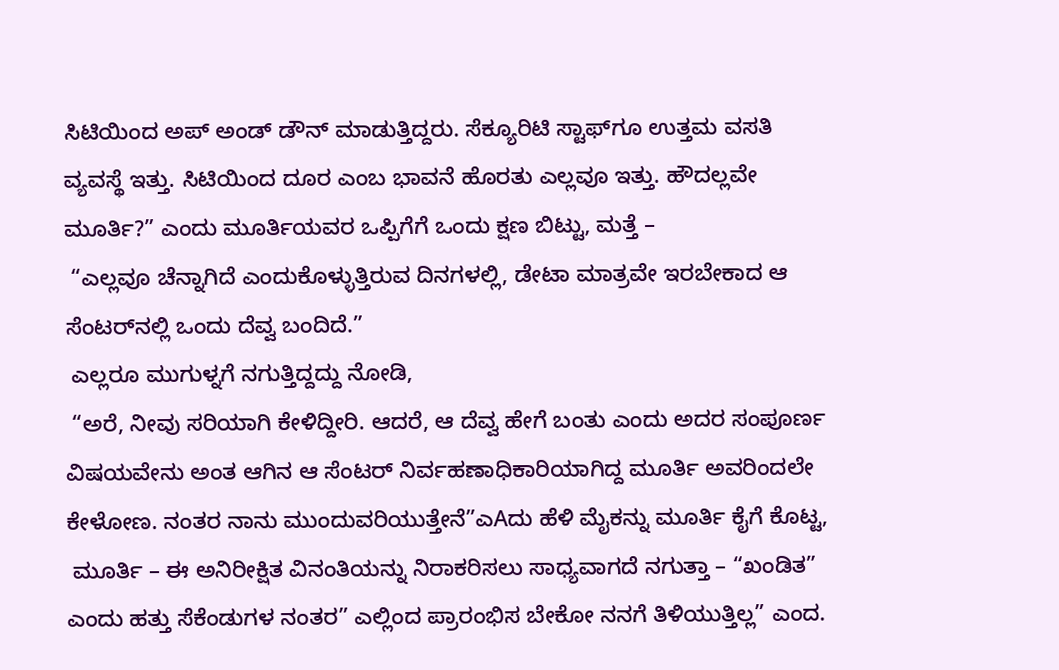ಸಿಟಿಯಿಂದ ಅಪ್ ಅಂಡ್ ಡೌನ್ ಮಾಡುತ್ತಿದ್ದರು. ಸೆಕ್ಯೂರಿಟಿ ಸ್ಟಾಫ್‌ಗೂ ಉತ್ತಮ ವಸತಿ ವ್ಯವಸ್ಥೆ ಇತ್ತು. ಸಿಟಿಯಿಂದ ದೂರ ಎಂಬ ಭಾವನೆ ಹೊರತು ಎಲ್ಲವೂ ಇತ್ತು. ಹೌದಲ್ಲವೇ ಮೂರ್ತಿ?” ಎಂದು ಮೂರ್ತಿಯವರ ಒಪ್ಪಿಗೆಗೆ ಒಂದು ಕ್ಷಣ ಬಿಟ್ಟು, ಮತ್ತೆ –
 “ಎಲ್ಲವೂ ಚೆನ್ನಾಗಿದೆ ಎಂದುಕೊಳ್ಳುತ್ತಿರುವ ದಿನಗಳಲ್ಲಿ, ಡೇಟಾ ಮಾತ್ರವೇ ಇರಬೇಕಾದ ಆ ಸೆಂಟರ್‌ನಲ್ಲಿ ಒಂದು ದೆವ್ವ ಬಂದಿದೆ.”
 ಎಲ್ಲರೂ ಮುಗುಳ್ನಗೆ ನಗುತ್ತಿದ್ದದ್ದು ನೋಡಿ,
 “ಅರೆ, ನೀವು ಸರಿಯಾಗಿ ಕೇಳಿದ್ದೀರಿ. ಆದರೆ, ಆ ದೆವ್ವ ಹೇಗೆ ಬಂತು ಎಂದು ಅದರ ಸಂಪೂರ್ಣ ವಿಷಯವೇನು ಅಂತ ಆಗಿನ ಆ ಸೆಂಟರ್ ನಿರ್ವಹಣಾಧಿಕಾರಿಯಾಗಿದ್ದ ಮೂರ್ತಿ ಅವರಿಂದಲೇ ಕೇಳೋಣ. ನಂತರ ನಾನು ಮುಂದುವರಿಯುತ್ತೇನೆ”ಎAದು ಹೆಳಿ ಮೈಕನ್ನು ಮೂರ್ತಿ ಕೈಗೆ ಕೊಟ್ಟ,
 ಮೂರ್ತಿ – ಈ ಅನಿರೀಕ್ಷಿತ ವಿನಂತಿಯನ್ನು ನಿರಾಕರಿಸಲು ಸಾಧ್ಯವಾಗದೆ ನಗುತ್ತಾ – “ಖಂಡಿತ” ಎಂದು ಹತ್ತು ಸೆಕೆಂಡುಗಳ ನಂತರ” ಎಲ್ಲಿಂದ ಪ್ರಾರಂಭಿಸ ಬೇಕೋ ನನಗೆ ತಿಳಿಯುತ್ತಿಲ್ಲ” ಎಂದ.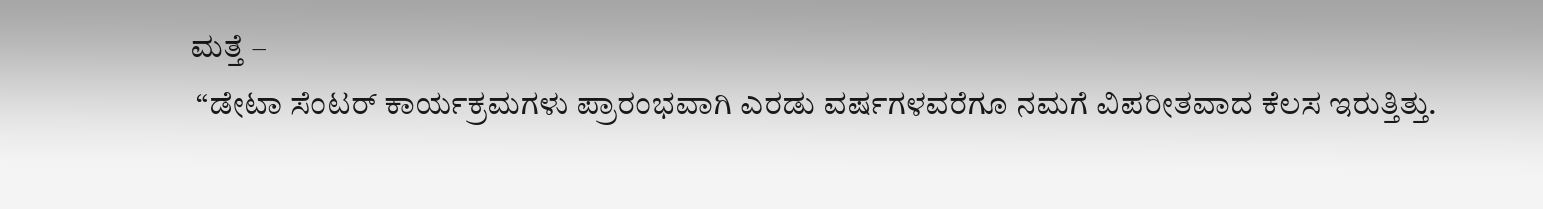ಮತ್ತೆ –
 “ಡೇಟಾ ಸೆಂಟರ್ ಕಾರ್ಯಕ್ರಮಗಳು ಪ್ರಾರಂಭವಾಗಿ ಎರಡು ವರ್ಷಗಳವರೆಗೂ ನಮಗೆ ವಿಪರೀತವಾದ ಕೆಲಸ ಇರುತ್ತಿತ್ತು.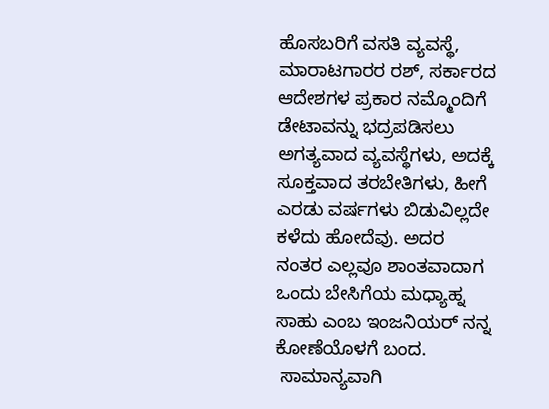ಹೊಸಬರಿಗೆ ವಸತಿ ವ್ಯವಸ್ಥೆ, ಮಾರಾಟಗಾರರ ರಶ್, ಸರ್ಕಾರದ ಆದೇಶಗಳ ಪ್ರಕಾರ ನಮ್ಮೊಂದಿಗೆ ಡೇಟಾವನ್ನು ಭದ್ರಪಡಿಸಲು ಅಗತ್ಯವಾದ ವ್ಯವಸ್ಥೆಗಳು, ಅದಕ್ಕೆ ಸೂಕ್ತವಾದ ತರಬೇತಿಗಳು, ಹೀಗೆ ಎರಡು ವರ್ಷಗಳು ಬಿಡುವಿಲ್ಲದೇ ಕಳೆದು ಹೋದೆವು. ಅದರ ನಂತರ ಎಲ್ಲವೂ ಶಾಂತವಾದಾಗ ಒಂದು ಬೇಸಿಗೆಯ ಮಧ್ಯಾಹ್ನ ಸಾಹು ಎಂಬ ಇಂಜನಿಯರ್ ನನ್ನ ಕೋಣೆಯೊಳಗೆ ಬಂದ.
 ಸಾಮಾನ್ಯವಾಗಿ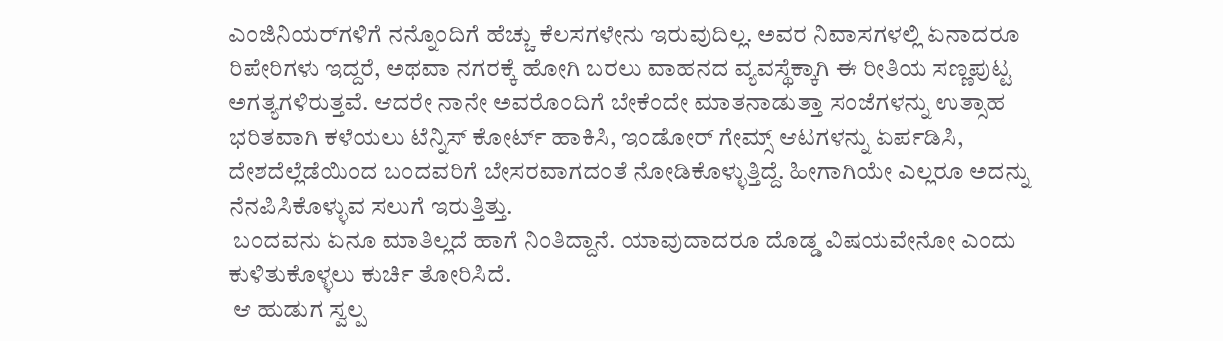ಎಂಜಿನಿಯರ್‌ಗಳಿಗೆ ನನ್ನೊಂದಿಗೆ ಹೆಚ್ಚು ಕೆಲಸಗಳೇನು ಇರುವುದಿಲ್ಲ. ಅವರ ನಿವಾಸಗಳಲ್ಲಿ ಏನಾದರೂ ರಿಪೇರಿಗಳು ಇದ್ದರೆ, ಅಥವಾ ನಗರಕ್ಕೆ ಹೋಗಿ ಬರಲು ವಾಹನದ ವ್ಯವಸ್ಥೆಕ್ಕಾಗಿ ಈ ರೀತಿಯ ಸಣ್ಣಪುಟ್ಟ ಅಗತ್ಯಗಳಿರುತ್ತವೆ. ಆದರೇ ನಾನೇ ಅವರೊಂದಿಗೆ ಬೇಕೆಂದೇ ಮಾತನಾಡುತ್ತಾ ಸಂಜೆಗಳನ್ನು ಉತ್ಸಾಹ ಭರಿತವಾಗಿ ಕಳೆಯಲು ಟೆನ್ನಿಸ್ ಕೋರ್ಟ್ ಹಾಕಿಸಿ, ಇಂಡೋರ್ ಗೇಮ್ಸ್ ಆಟಗಳನ್ನು ಏರ್ಪಡಿಸಿ, ದೇಶದೆಲ್ಲೆಡೆಯಿಂದ ಬಂದವರಿಗೆ ಬೇಸರವಾಗದಂತೆ ನೋಡಿಕೊಳ್ಳುತ್ತಿದ್ದೆ. ಹೀಗಾಗಿಯೇ ಎಲ್ಲರೂ ಅದನ್ನು ನೆನಪಿಸಿಕೊಳ್ಳುವ ಸಲುಗೆ ಇರುತ್ತಿತ್ತು.
 ಬಂದವನು ಏನೂ ಮಾತಿಲ್ಲದೆ ಹಾಗೆ ನಿಂತಿದ್ದಾನೆ. ಯಾವುದಾದರೂ ದೊಡ್ಡ ವಿಷಯವೇನೋ ಎಂದು ಕುಳಿತುಕೊಳ್ಳಲು ಕುರ್ಚಿ ತೋರಿಸಿದೆ.
 ಆ ಹುಡುಗ ಸ್ವಲ್ಪ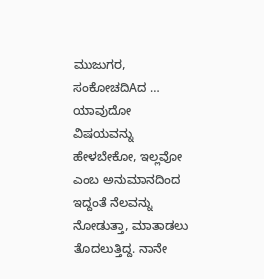ಮುಜುಗರ, ಸಂಕೋಚದಿAದ … ಯಾವುದೋ ವಿಷಯವನ್ನು ಹೇಳಬೇಕೋ, ಇಲ್ಲವೋ ಎಂಬ ಅನುಮಾನದಿಂದ ಇದ್ದಂತೆ ನೆಲವನ್ನು ನೋಡುತ್ತಾ, ಮಾತಾಡಲು ತೊದಲುತ್ತಿದ್ದ. ನಾನೇ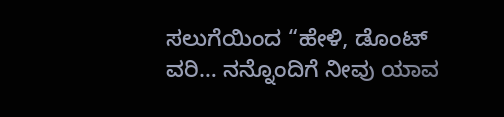ಸಲುಗೆಯಿಂದ “ಹೇಳಿ, ಡೊಂಟ್ ವರಿ… ನನ್ನೊಂದಿಗೆ ನೀವು ಯಾವ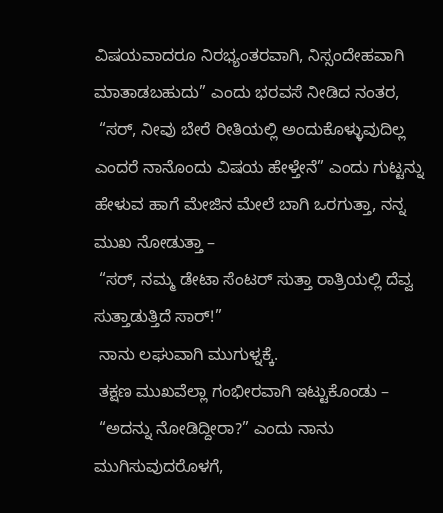ವಿಷಯವಾದರೂ ನಿರಭ್ಯಂತರವಾಗಿ, ನಿಸ್ಸಂದೇಹವಾಗಿ ಮಾತಾಡಬಹುದು” ಎಂದು ಭರವಸೆ ನೀಡಿದ ನಂತರ,
 “ಸರ್, ನೀವು ಬೇರೆ ರೀತಿಯಲ್ಲಿ ಅಂದುಕೊಳ್ಳುವುದಿಲ್ಲ ಎಂದರೆ ನಾನೊಂದು ವಿಷಯ ಹೇಳ್ತೇನೆ” ಎಂದು ಗುಟ್ಟನ್ನು ಹೇಳುವ ಹಾಗೆ ಮೇಜಿನ ಮೇಲೆ ಬಾಗಿ ಒರಗುತ್ತಾ, ನನ್ನ ಮುಖ ನೋಡುತ್ತಾ –
 “ಸರ್, ನಮ್ಮ ಡೇಟಾ ಸೆಂಟರ್ ಸುತ್ತಾ ರಾತ್ರಿಯಲ್ಲಿ ದೆವ್ವ ಸುತ್ತಾಡುತ್ತಿದೆ ಸಾರ್!”
 ನಾನು ಲಘುವಾಗಿ ಮುಗುಳ್ನಕ್ಕೆ.
 ತಕ್ಷಣ ಮುಖವೆಲ್ಲಾ ಗಂಭೀರವಾಗಿ ಇಟ್ಟುಕೊಂಡು –
 “ಅದನ್ನು ನೋಡಿದ್ದೀರಾ?” ಎಂದು ನಾನು ಮುಗಿಸುವುದರೊಳಗೆ,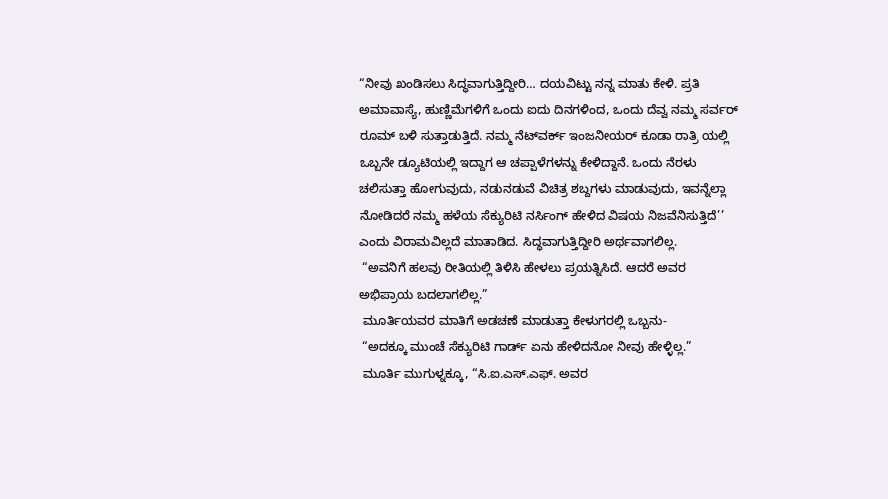“ನೀವು ಖಂಡಿಸಲು ಸಿದ್ಧವಾಗುತ್ತಿದ್ದೀರಿ… ದಯವಿಟ್ಟು ನನ್ನ ಮಾತು ಕೇಳಿ. ಪ್ರತಿ ಅಮಾವಾಸ್ಯೆ, ಹುಣ್ಣಿಮೆಗಳಿಗೆ ಒಂದು ಐದು ದಿನಗಳಿಂದ, ಒಂದು ದೆವ್ವ ನಮ್ಮ ಸರ್ವರ್ ರೂಮ್ ಬಳಿ ಸುತ್ತಾಡುತ್ತಿದೆ. ನಮ್ಮ ನೆಟ್‌ವರ್ಕ್ ಇಂಜನೀಯರ್ ಕೂಡಾ ರಾತ್ರಿ ಯಲ್ಲಿ ಒಬ್ಬನೇ ಡ್ಯೂಟಿಯಲ್ಲಿ ಇದ್ದಾಗ ಆ ಚಪ್ಪಾಳೆಗಳನ್ನು ಕೇಳಿದ್ದಾನೆ. ಒಂದು ನೆರಳು ಚಲಿಸುತ್ತಾ ಹೋಗುವುದು, ನಡುನಡುವೆ ವಿಚಿತ್ರ ಶಬ್ದಗಳು ಮಾಡುವುದು, ಇವನ್ನೆಲ್ಲಾ ನೋಡಿದರೆ ನಮ್ಮ ಹಳೆಯ ಸೆಕ್ಯುರಿಟಿ ನರ್ಸಿಂಗ್ ಹೇಳಿದ ವಿಷಯ ನಿಜವೆನಿಸುತ್ತಿದೆ’’ ಎಂದು ವಿರಾಮವಿಲ್ಲದೆ ಮಾತಾಡಿದ. ಸಿದ್ಧವಾಗುತ್ತಿದ್ದೀರಿ ಅರ್ಥವಾಗಲಿಲ್ಲ.
 “ಅವನಿಗೆ ಹಲವು ರೀತಿಯಲ್ಲಿ ತಿಳಿಸಿ ಹೇಳಲು ಪ್ರಯತ್ನಿಸಿದೆ. ಆದರೆ ಅವರ ಅಭಿಪ್ರಾಯ ಬದಲಾಗಲಿಲ್ಲ.”
 ಮೂರ್ತಿಯವರ ಮಾತಿಗೆ ಅಡಚಣೆ ಮಾಡುತ್ತಾ ಕೇಳುಗರಲ್ಲಿ ಒಬ್ಬನು-
 “ಅದಕ್ಕೂ ಮುಂಚೆ ಸೆಕ್ಯುರಿಟಿ ಗಾರ್ಡ್ ಏನು ಹೇಳಿದನೋ ನೀವು ಹೇಳ್ಳಿಲ್ಲ.”
 ಮೂರ್ತಿ ಮುಗುಳ್ನಕ್ಕೂ, “ಸಿ.ಐ.ಎಸ್.ಎಫ್. ಅವರ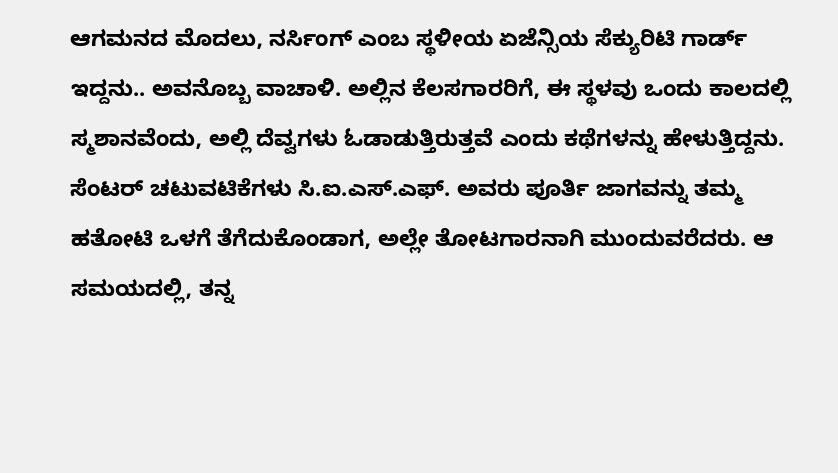ಆಗಮನದ ಮೊದಲು, ನರ್ಸಿಂಗ್ ಎಂಬ ಸ್ಥಳೀಯ ಏಜೆನ್ಸಿಯ ಸೆಕ್ಯುರಿಟಿ ಗಾರ್ಡ್ ಇದ್ದನು.. ಅವನೊಬ್ಬ ವಾಚಾಳಿ. ಅಲ್ಲಿನ ಕೆಲಸಗಾರರಿಗೆ, ಈ ಸ್ಥಳವು ಒಂದು ಕಾಲದಲ್ಲಿ ಸ್ಮಶಾನವೆಂದು, ಅಲ್ಲಿ ದೆವ್ವಗಳು ಓಡಾಡುತ್ತಿರುತ್ತವೆ ಎಂದು ಕಥೆಗಳನ್ನು ಹೇಳುತ್ತಿದ್ದನು. ಸೆಂಟರ್ ಚಟುವಟಿಕೆಗಳು ಸಿ.ಐ.ಎಸ್.ಎಫ್. ಅವರು ಪೂರ್ತಿ ಜಾಗವನ್ನು ತಮ್ಮ ಹತೋಟಿ ಒಳಗೆ ತೆಗೆದುಕೊಂಡಾಗ, ಅಲ್ಲೇ ತೋಟಗಾರನಾಗಿ ಮುಂದುವರೆದರು. ಆ ಸಮಯದಲ್ಲಿ, ತನ್ನ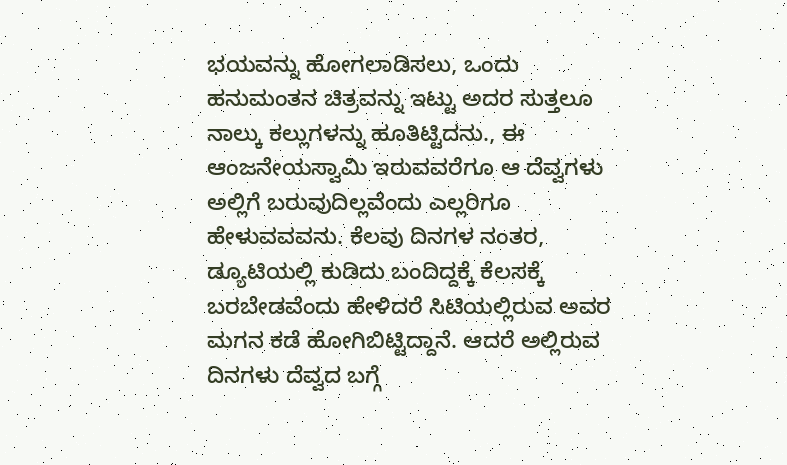ಭಯವನ್ನು ಹೋಗಲಾಡಿಸಲು, ಒಂದು ಹನುಮಂತನ ಚಿತ್ರವನ್ನು ಇಟ್ಟು ಅದರ ಸುತ್ತಲೂ ನಾಲ್ಕು ಕಲ್ಲುಗಳನ್ನು ಹೂತಿಟ್ಟಿದನು., ಈ ಆಂಜನೇಯಸ್ವಾಮಿ ಇರುವವರೆಗೂ ಆ ದೆವ್ವಗಳು ಅಲ್ಲಿಗೆ ಬರುವುದಿಲ್ಲವೆಂದು ಎಲ್ಲರಿಗೂ ಹೇಳುವವವನು. ಕೆಲವು ದಿನಗಳ ನಂತರ, ಡ್ಯೂಟಿಯಲ್ಲಿ ಕುಡಿದು ಬಂದಿದ್ದಕ್ಕೆ ಕೆಲಸಕ್ಕೆ ಬರಬೇಡವೆಂದು ಹೇಳಿದರೆ ಸಿಟಿಯಲ್ಲಿರುವ ಅವರ ಮಗನ ಕಡೆ ಹೋಗಿಬಿಟ್ಟಿದ್ದಾನೆ. ಆದರೆ ಅಲ್ಲಿರುವ ದಿನಗಳು ದೆವ್ವದ ಬಗ್ಗೆ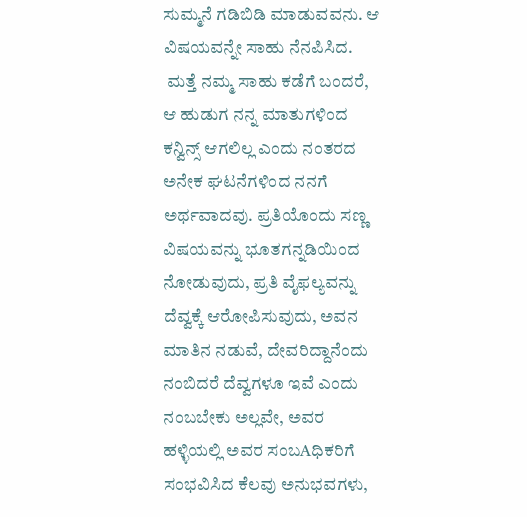ಸುಮ್ಮನೆ ಗಡಿಬಿಡಿ ಮಾಡುವವನು. ಆ ವಿಷಯವನ್ನೇ ಸಾಹು ನೆನಪಿಸಿದ.
 ಮತ್ತೆ ನಮ್ಮ ಸಾಹು ಕಡೆಗೆ ಬಂದರೆ, ಆ ಹುಡುಗ ನನ್ನ ಮಾತುಗಳಿಂದ ಕನ್ವಿನ್ಸ್ ಆಗಲಿಲ್ಲ ಎಂದು ನಂತರದ ಅನೇಕ ಘಟನೆಗಳಿಂದ ನನಗೆ ಅರ್ಥವಾದವು. ಪ್ರತಿಯೊಂದು ಸಣ್ಣ ವಿಷಯವನ್ನು ಭೂತಗನ್ನಡಿಯಿಂದ ನೋಡುವುದು, ಪ್ರತಿ ವೈಫಲ್ಯವನ್ನು ದೆವ್ವಕ್ಕೆ ಆರೋಪಿಸುವುದು, ಅವನ ಮಾತಿನ ನಡುವೆ, ದೇವರಿದ್ದಾನೆಂದು ನಂಬಿದರೆ ದೆವ್ವಗಳೂ ಇವೆ ಎಂದು ನಂಬಬೇಕು ಅಲ್ಲವೇ, ಅವರ ಹಳ್ಳಿಯಲ್ಲಿ ಅವರ ಸಂಬAಧಿಕರಿಗೆ ಸಂಭವಿಸಿದ ಕೆಲವು ಅನುಭವಗಳು,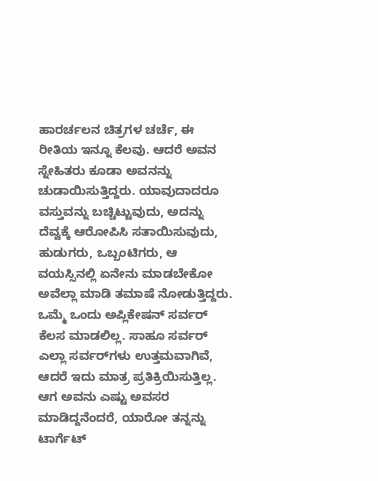ಹಾರರ್ಚಲನ ಚಿತ್ರಗಳ ಚರ್ಚೆ, ಈ ರೀತಿಯ ಇನ್ನೂ ಕೆಲವು. ಆದರೆ ಅವನ ಸ್ನೇಹಿತರು ಕೂಡಾ ಅವನನ್ನು ಚುಡಾಯಿಸುತ್ತಿದ್ದರು. ಯಾವುದಾದರೂ ವಸ್ತುವನ್ನು ಬಚ್ಚಿಟ್ಟುವುದು, ಅದನ್ನು ದೆವ್ವಕ್ಕೆ ಆರೋಪಿಸಿ ಸತಾಯಿಸುವುದು, ಹುಡುಗರು, ಒಬ್ಬಂಟಿಗರು, ಆ ವಯಸ್ಸಿನಲ್ಲಿ ಏನೇನು ಮಾಡಬೇಕೋ ಅವೆಲ್ಲಾ ಮಾಡಿ ತಮಾಷೆ ನೋಡುತ್ತಿದ್ದರು. ಒಮ್ಮೆ ಒಂದು ಅಪ್ಲಿಕೇಷನ್ ಸರ್ವರ್ ಕೆಲಸ ಮಾಡಲಿಲ್ಲ. ಸಾಹೂ ಸರ್ವರ್ ಎಲ್ಲಾ ಸರ್ವರ್‌ಗಳು ಉತ್ತಮವಾಗಿವೆ, ಆದರೆ ಇದು ಮಾತ್ರ ಪ್ರತಿಕ್ರಿಯಿಸುತ್ತಿಲ್ಲ. ಆಗ ಅವನು ಎಷ್ಟು ಅವಸರ ಮಾಡಿದ್ದನೆಂದರೆ, ಯಾರೋ ತನ್ನನ್ನು ಟಾರ್ಗೆಟ್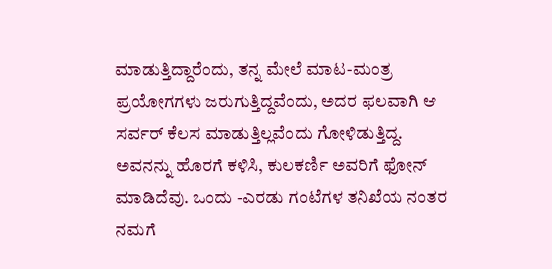ಮಾಡುತ್ತಿದ್ದಾರೆಂದು, ತನ್ನ ಮೇಲೆ ಮಾಟ-ಮಂತ್ರ ಪ್ರಯೋಗಗಳು ಜರುಗುತ್ತಿದ್ದವೆಂದು, ಅದರ ಫಲವಾಗಿ ಆ ಸರ್ವರ್ ಕೆಲಸ ಮಾಡುತ್ತಿಲ್ಲವೆಂದು ಗೋಳಿಡುತ್ತಿದ್ದ. ಅವನನ್ನು ಹೊರಗೆ ಕಳಿಸಿ, ಕುಲಕರ್ಣಿ ಅವರಿಗೆ ಫೋನ್ ಮಾಡಿದೆವು. ಒಂದು -ಎರಡು ಗಂಟೆಗಳ ತನಿಖೆಯ ನಂತರ ನಮಗೆ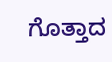ಗೊತ್ತಾದ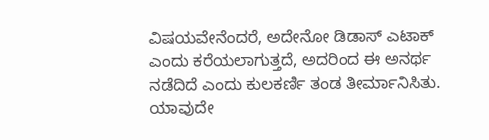ವಿಷಯವೇನೆಂದರೆ, ಅದೇನೋ ಡಿಡಾಸ್ ಎಟಾಕ್ ಎಂದು ಕರೆಯಲಾಗುತ್ತದೆ, ಅದರಿಂದ ಈ ಅನರ್ಥ ನಡೆದಿದೆ ಎಂದು ಕುಲಕರ್ಣಿ ತಂಡ ತೀರ್ಮಾನಿಸಿತು. ಯಾವುದೇ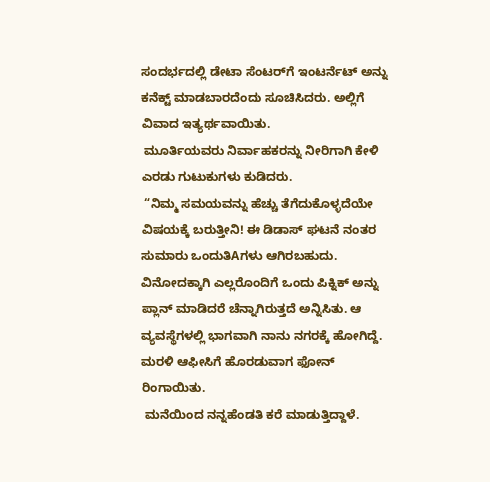ಸಂದರ್ಭದಲ್ಲಿ ಡೇಟಾ ಸೆಂಟರ್‌ಗೆ ಇಂಟರ್ನೆಟ್ ಅನ್ನು ಕನೆಕ್ಟ್ ಮಾಡಬಾರದೆಂದು ಸೂಚಿಸಿದರು. ಅಲ್ಲಿಗೆ ವಿವಾದ ಇತ್ಯರ್ಥವಾಯಿತು.
 ಮೂರ್ತಿಯವರು ನಿರ್ವಾಹಕರನ್ನು ನೀರಿಗಾಗಿ ಕೇಳಿ ಎರಡು ಗುಟುಕುಗಳು ಕುಡಿದರು.
 “ನಿಮ್ಮ ಸಮಯವನ್ನು ಹೆಚ್ಚು ತೆಗೆದುಕೊಳ್ಳದೆಯೇ ವಿಷಯಕ್ಕೆ ಬರುತ್ತೀನಿ! ಈ ಡಿಡಾಸ್ ಘಟನೆ ನಂತರ ಸುಮಾರು ಒಂದುತಿAಗಳು ಆಗಿರಬಹುದು. ವಿನೋದಕ್ಕಾಗಿ ಎಲ್ಲರೊಂದಿಗೆ ಒಂದು ಪಿಕ್ನಿಕ್ ಅನ್ನು ಪ್ಲಾನ್ ಮಾಡಿದರೆ ಚೆನ್ನಾಗಿರುತ್ತದೆ ಅನ್ನಿಸಿತು. ಆ ವ್ಯವಸ್ಥೆಗಳಲ್ಲಿ ಭಾಗವಾಗಿ ನಾನು ನಗರಕ್ಕೆ ಹೋಗಿದ್ದೆ. ಮರಳಿ ಆಫೀಸಿಗೆ ಹೊರಡುವಾಗ ಫೋನ್ ರಿಂಗಾಯಿತು.
 ಮನೆಯಿಂದ ನನ್ನಹೆಂಡತಿ ಕರೆ ಮಾಡುತ್ತಿದ್ದಾಳೆ.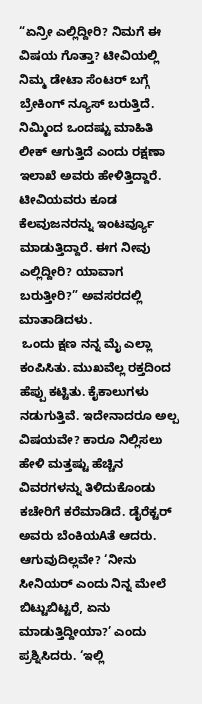“ಏನ್ರೀ ಎಲ್ಲಿದ್ದೀರಿ? ನಿಮಗೆ ಈ ವಿಷಯ ಗೊತ್ತಾ? ಟೀವಿಯಲ್ಲಿ ನಿಮ್ಮ ಡೇಟಾ ಸೆಂಟರ್ ಬಗ್ಗೆ ಬ್ರೇಕಿಂಗ್ ನ್ಯೂಸ್ ಬರುತ್ತಿದೆ. ನಿಮ್ಮಿಂದ ಒಂದಷ್ಟು ಮಾಹಿತಿ ಲೀಕ್ ಆಗುತ್ತಿದೆ ಎಂದು ರಕ್ಷಣಾ ಇಲಾಖೆ ಅವರು ಹೇಳಿತ್ತಿದ್ದಾರೆ. ಟೀವಿಯವರು ಕೂಡ ಕೆಲವುಜನರನ್ನು ಇಂಟರ್ವ್ಯೂ ಮಾಡುತ್ತಿದ್ದಾರೆ. ಈಗ ನೀವು ಎಲ್ಲಿದ್ದೀರಿ? ಯಾವಾಗ ಬರುತ್ತೀರಿ?” ಅವಸರದಲ್ಲಿ ಮಾತಾಡಿದಳು.
 ಒಂದು ಕ್ಷಣ ನನ್ನ ಮೈ ಎಲ್ಲಾ ಕಂಪಿಸಿತು. ಮುಖವೆಲ್ಲ ರಕ್ತದಿಂದ ಹೆಪ್ಪು ಕಟ್ಟಿತು. ಕೈಕಾಲುಗಳು ನಡುಗುತ್ತಿವೆ. ಇದೇನಾದರೂ ಅಲ್ಪ ವಿಷಯವೇ? ಕಾರೂ ನಿಲ್ಲಿಸಲು ಹೇಳಿ ಮತ್ತಷ್ಟು ಹೆಚ್ಚಿನ ವಿವರಗಳನ್ನು ತಿಳಿದುಕೊಂಡು ಕಚೇರಿಗೆ ಕರೆಮಾಡಿದೆ. ಡೈರೆಕ್ಟರ್ ಅವರು ಬೆಂಕಿಯAತೆ ಆದರು. ಆಗುವುದಿಲ್ಲವೇ? ‘ನೀನು ಸೀನಿಯರ್ ಎಂದು ನಿನ್ನ ಮೇಲೆ ಬಿಟ್ಟುಬಿಟ್ಟರೆ, ಏನು ಮಾಡುತ್ತಿದ್ದೀಯಾ?’ ಎಂದು ಪ್ರಶ್ನಿಸಿದರು. ‘ಇಲ್ಲಿ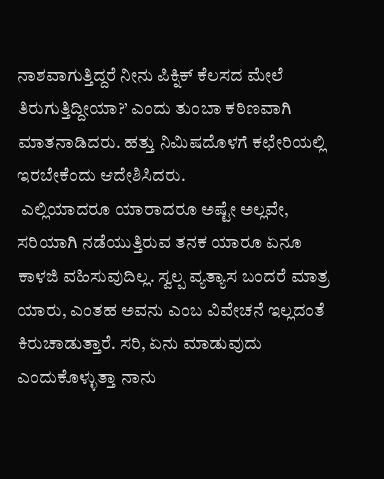ನಾಶವಾಗುತ್ತಿದ್ದರೆ ನೀನು ಪಿಕ್ನಿಕ್ ಕೆಲಸದ ಮೇಲೆ ತಿರುಗುತ್ತಿದ್ದೀಯಾ?’ ಎಂದು ತುಂಬಾ ಕಠಿಣವಾಗಿ ಮಾತನಾಡಿದರು. ಹತ್ತು ನಿಮಿಷದೊಳಗೆ ಕಛೇರಿಯಲ್ಲಿ ಇರಬೇಕೆಂದು ಆದೇಶಿಸಿದರು.
 ಎಲ್ಲಿಯಾದರೂ ಯಾರಾದರೂ ಅಷ್ಟೇ ಅಲ್ಲವೇ, ಸರಿಯಾಗಿ ನಡೆಯುತ್ತಿರುವ ತನಕ ಯಾರೂ ಏನೂ ಕಾಳಜಿ ವಹಿಸುವುದಿಲ್ಲ. ಸ್ವಲ್ಪ ವ್ಯತ್ಯಾಸ ಬಂದರೆ ಮಾತ್ರ ಯಾರು, ಎಂತಹ ಅವನು ಎಂಬ ವಿವೇಚನೆ ಇಲ್ಲದಂತೆ ಕಿರುಚಾಡುತ್ತಾರೆ. ಸರಿ, ಏನು ಮಾಡುವುದು ಎಂದುಕೊಳ್ಳುತ್ತಾ ನಾನು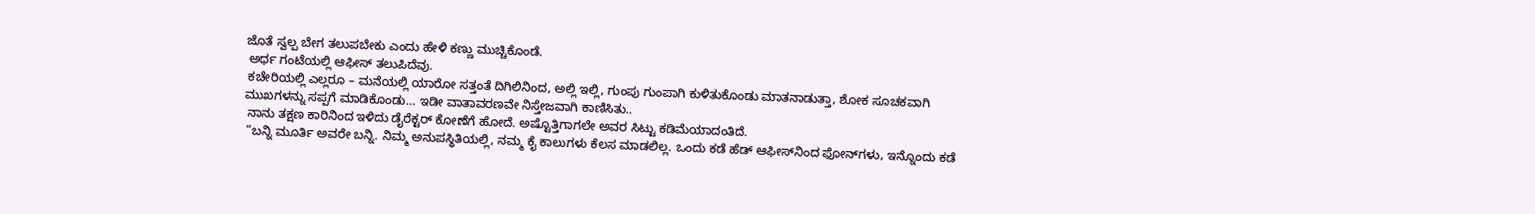ಜೊತೆ ಸ್ವಲ್ಪ ಬೇಗ ತಲುಪಬೇಕು ಎಂದು ಹೇಳಿ ಕಣ್ಣು ಮುಚ್ಚಿಕೊಂಡೆ.
 ಅರ್ಧ ಗಂಟೆಯಲ್ಲಿ ಆಫೀಸ್ ತಲುಪಿದೆವು.
 ಕಚೇರಿಯಲ್ಲಿ ಎಲ್ಲರೂ – ಮನೆಯಲ್ಲಿ ಯಾರೋ ಸತ್ತಂತೆ ದಿಗಿಲಿನಿಂದ, ಅಲ್ಲಿ ಇಲ್ಲಿ, ಗುಂಪು ಗುಂಪಾಗಿ ಕುಳಿತುಕೊಂಡು ಮಾತನಾಡುತ್ತಾ, ಶೋಕ ಸೂಚಕವಾಗಿ ಮುಖಗಳನ್ನು ಸಪ್ಪಗೆ ಮಾಡಿಕೊಂಡು… ಇಡೀ ವಾತಾವರಣವೇ ನಿಸ್ತೇಜವಾಗಿ ಕಾಣಿಸಿತು..
 ನಾನು ತಕ್ಷಣ ಕಾರಿನಿಂದ ಇಳಿದು ಡೈರೆಕ್ಟರ್ ಕೋಣೆಗೆ ಹೋದೆ. ಅಷ್ಟೊತ್ತಿಗಾಗಲೇ ಅವರ ಸಿಟ್ಟು ಕಡಿಮೆಯಾದಂತಿದೆ.
 “ಬನ್ನಿ ಮೂರ್ತಿ ಅವರೇ ಬನ್ನಿ. ನಿಮ್ಮ ಅನುಪಸ್ಥಿತಿಯಲ್ಲಿ, ನಮ್ಮ ಕೈ ಕಾಲುಗಳು ಕೆಲಸ ಮಾಡಲಿಲ್ಲ. ಒಂದು ಕಡೆ ಹೆಡ್ ಆಫೀಸ್‌ನಿಂದ ಫೋನ್‌ಗಳು, ಇನ್ನೊಂದು ಕಡೆ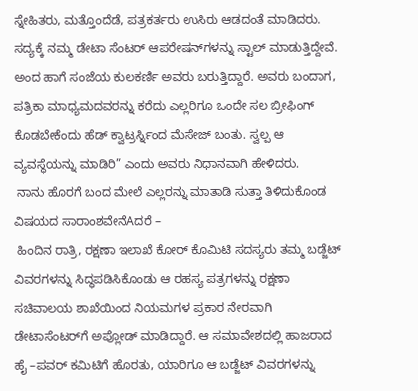ಸ್ನೇಹಿತರು, ಮತ್ತೊಂದೆಡೆ, ಪತ್ರಕರ್ತರು ಉಸಿರು ಆಡದಂತೆ ಮಾಡಿದರು. ಸದ್ಯಕ್ಕೆ ನಮ್ಮ ಡೇಟಾ ಸೆಂಟರ್ ಆಪರೇಷನ್‌ಗಳನ್ನು ಸ್ಟಾಲ್ ಮಾಡುತ್ತಿದ್ದೇವೆ. ಅಂದ ಹಾಗೆ ಸಂಜೆಯ ಕುಲಕರ್ಣಿ ಅವರು ಬರುತ್ತಿದ್ದಾರೆ. ಅವರು ಬಂದಾಗ, ಪತ್ರಿಕಾ ಮಾಧ್ಯಮದವರನ್ನು ಕರೆದು ಎಲ್ಲರಿಗೂ ಒಂದೇ ಸಲ ಬ್ರೀಫಿಂಗ್ ಕೊಡಬೇಕೆಂದು ಹೆಡ್ ಕ್ವಾಟ್ರರ್ಸ್ನಿಂದ ಮೆಸೇಜ್ ಬಂತು. ಸ್ವಲ್ಪ ಆ ವ್ಯವಸ್ಥೆಯನ್ನು ಮಾಡಿರಿ” ಎಂದು ಅವರು ನಿಧಾನವಾಗಿ ಹೇಳಿದರು.
 ನಾನು ಹೊರಗೆ ಬಂದ ಮೇಲೆ ಎಲ್ಲರನ್ನು ಮಾತಾಡಿ ಸುತ್ತಾ ತಿಳಿದುಕೊಂಡ ವಿಷಯದ ಸಾರಾಂಶವೇನೆAದರೆ –
 ಹಿಂದಿನ ರಾತ್ರಿ, ರಕ್ಷಣಾ ಇಲಾಖೆ ಕೋರ್ ಕೊಮಿಟಿ ಸದಸ್ಯರು ತಮ್ಮ ಬಡ್ಜೆಟ್ ವಿವರಗಳನ್ನು ಸಿದ್ಧಪಡಿಸಿಕೊಂಡು ಆ ರಹಸ್ಯ ಪತ್ರಗಳನ್ನು ರಕ್ಷಣಾ ಸಚಿವಾಲಯ ಶಾಖೆಯಿಂದ ನಿಯಮಗಳ ಪ್ರಕಾರ ನೇರವಾಗಿ ಡೇಟಾಸೆಂಟರ್‌ಗೆ ಅಪ್ಲೋಡ್ ಮಾಡಿದ್ದಾರೆ. ಆ ಸಮಾವೇಶದಲ್ಲಿ ಹಾಜರಾದ ಹೈ –ಪವರ್ ಕಮಿಟಿಗೆ ಹೊರತು, ಯಾರಿಗೂ ಆ ಬಡ್ಜೆಟ್ ವಿವರಗಳನ್ನು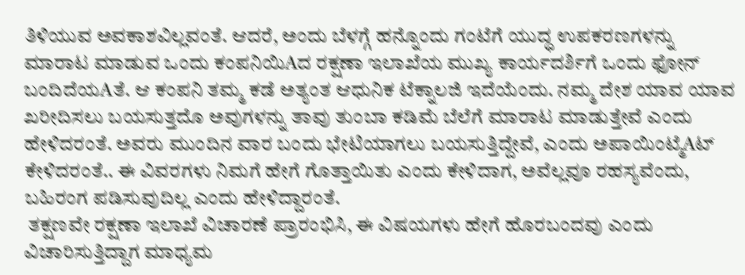ತಿಳಿಯುವ ಅವಕಾಶವಿಲ್ಲವಂತೆ. ಆದರೆ, ಅಂದು ಬೆಳಗ್ಗೆ ಹನ್ನೊಂದು ಗಂಟೆಗೆ ಯುದ್ಧ ಉಪಕರಣಗಳನ್ನು ಮಾರಾಟ ಮಾಡುವ ಒಂದು ಕಂಪನಿಯಿAದ ರಕ್ಷಣಾ ಇಲಾಖೆಯ ಮುಖ್ಯ ಕಾರ್ಯದರ್ಶಿಗೆ ಒಂದು ಫೋನ್ ಬಂದಿದೆಯAತೆ. ಆ ಕಂಪನಿ ತಮ್ಮ ಕಡೆ ಅತ್ಯಂತ ಆಧುನಿಕ ಟೆಕ್ನಾಲಜಿ ಇದೆಯೆಂದು. ನಮ್ಮ ದೇಶ ಯಾವ ಯಾವ ಖರೀದಿಸಲು ಬಯಸುತ್ತದೊ ಅವುಗಳನ್ನು ತಾವು ತುಂಬಾ ಕಡಿಮೆ ಬೆಲೆಗೆ ಮಾರಾಟ ಮಾಡುತ್ತೇವೆ ಎಂದು ಹೇಳಿದರಂತೆ. ಅವರು ಮುಂದಿನ ವಾರ ಬಂದು ಭೇಟಿಯಾಗಲು ಬಯಸುತ್ತಿದ್ದೇವೆ, ಎಂದು ಅಪಾಯಿಂಟ್ಮೆAಟ್ ಕೇಳಿದರಂತೆ.. ಈ ವಿವರಗಳು ನಿಮಗೆ ಹೇಗೆ ಗೊತ್ತಾಯಿತು ಎಂದು ಕೇಳಿದಾಗ, ಅವೆಲ್ಲವೂ ರಹಸ್ಯವೆಂದು, ಬಹಿರಂಗ ಪಡಿಸುವುದಿಲ್ಲ ಎಂದು ಹೇಳಿದ್ದಾರಂತೆ.
 ತಕ್ಷಣವೇ ರಕ್ಷಣಾ ಇಲಾಖೆ ವಿಚಾರಣೆ ಪ್ರಾರಂಭಿಸಿ, ಈ ವಿಷಯಗಳು ಹೇಗೆ ಹೊರಬಂದವು ಎಂದು ವಿಚಾರಿಸುತ್ತಿದ್ದಾಗ ಮಾಧ್ಯಮ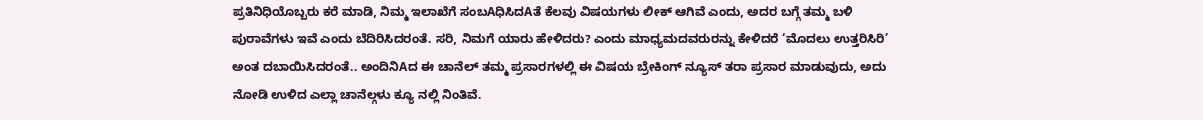ಪ್ರತಿನಿಧಿಯೊಬ್ಬರು ಕರೆ ಮಾಡಿ, ನಿಮ್ಮ ಇಲಾಖೆಗೆ ಸಂಬAಧಿಸಿದAತೆ ಕೆಲವು ವಿಷಯಗಳು ಲೀಕ್ ಆಗಿವೆ ಎಂದು, ಅದರ ಬಗ್ಗೆ ತಮ್ಮ ಬಳಿ ಪುರಾವೆಗಳು ಇವೆ ಎಂದು ಬೆದಿರಿಸಿದರಂತೆ. ಸರಿ, ನಿಮಗೆ ಯಾರು ಹೇಳಿದರು? ಎಂದು ಮಾಧ್ಯಮದವರುರನ್ನು ಕೇಳಿದರೆ ‘ಮೊದಲು ಉತ್ತರಿಸಿರಿ’ ಅಂತ ದಬಾಯಿಸಿದರಂತೆ.. ಅಂದಿನಿAದ ಈ ಚಾನೆಲ್ ತಮ್ಮ ಪ್ರಸಾರಗಳಲ್ಲಿ ಈ ವಿಷಯ ಬ್ರೇಕಿಂಗ್ ನ್ಯೂಸ್ ತರಾ ಪ್ರಸಾರ ಮಾಡುವುದು, ಅದು ನೋಡಿ ಉಳಿದ ಎಲ್ಲಾ ಚಾನೆಲ್ಗಳು ಕ್ಯೂ ನಲ್ಲಿ ನಿಂತಿವೆ.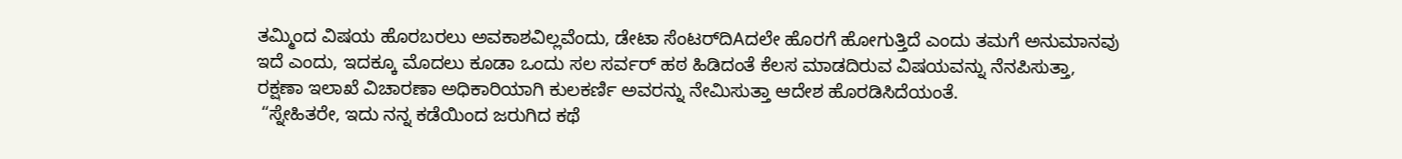ತಮ್ಮಿಂದ ವಿಷಯ ಹೊರಬರಲು ಅವಕಾಶವಿಲ್ಲವೆಂದು, ಡೇಟಾ ಸೆಂಟರ್‌ದಿAದಲೇ ಹೊರಗೆ ಹೋಗುತ್ತಿದೆ ಎಂದು ತಮಗೆ ಅನುಮಾನವು ಇದೆ ಎಂದು, ಇದಕ್ಕೂ ಮೊದಲು ಕೂಡಾ ಒಂದು ಸಲ ಸರ್ವರ್ ಹಠ ಹಿಡಿದಂತೆ ಕೆಲಸ ಮಾಡದಿರುವ ವಿಷಯವನ್ನು ನೆನಪಿಸುತ್ತಾ, ರಕ್ಷಣಾ ಇಲಾಖೆ ವಿಚಾರಣಾ ಅಧಿಕಾರಿಯಾಗಿ ಕುಲಕರ್ಣಿ ಅವರನ್ನು ನೇಮಿಸುತ್ತಾ ಆದೇಶ ಹೊರಡಿಸಿದೆಯಂತೆ.
 “ಸ್ನೇಹಿತರೇ, ಇದು ನನ್ನ ಕಡೆಯಿಂದ ಜರುಗಿದ ಕಥೆ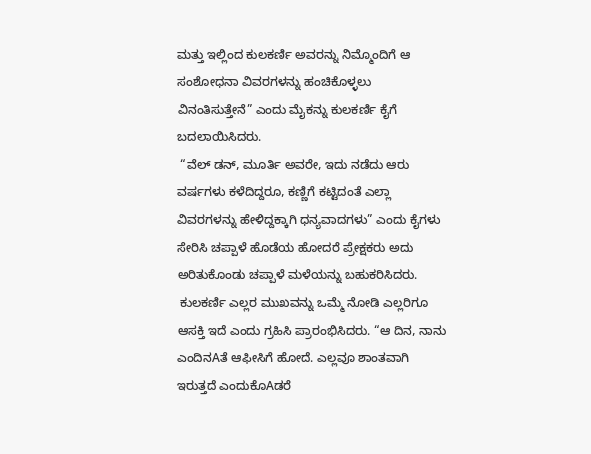ಮತ್ತು ಇಲ್ಲಿಂದ ಕುಲಕರ್ಣಿ ಅವರನ್ನು ನಿಮ್ಮೊಂದಿಗೆ ಆ ಸಂಶೋಧನಾ ವಿವರಗಳನ್ನು ಹಂಚಿಕೊಳ್ಳಲು ವಿನಂತಿಸುತ್ತೇನೆ” ಎಂದು ಮೈಕನ್ನು ಕುಲಕರ್ಣಿ ಕೈಗೆ ಬದಲಾಯಿಸಿದರು.
 “ವೆಲ್ ಡನ್, ಮೂರ್ತಿ ಅವರೇ, ಇದು ನಡೆದು ಆರು ವರ್ಷಗಳು ಕಳೆದಿದ್ದರೂ, ಕಣ್ಣಿಗೆ ಕಟ್ಟಿದಂತೆ ಎಲ್ಲಾ ವಿವರಗಳನ್ನು ಹೇಳಿದ್ದಕ್ಕಾಗಿ ಧನ್ಯವಾದಗಳು” ಎಂದು ಕೈಗಳು ಸೇರಿಸಿ ಚಪ್ಪಾಳೆ ಹೊಡೆಯ ಹೋದರೆ ಪ್ರೇಕ್ಷಕರು ಅದು ಅರಿತುಕೊಂಡು ಚಪ್ಪಾಳೆ ಮಳೆಯನ್ನು ಬಹುಕರಿಸಿದರು.
 ಕುಲಕರ್ಣಿ ಎಲ್ಲರ ಮುಖವನ್ನು ಒಮ್ಮೆ ನೋಡಿ ಎಲ್ಲರಿಗೂ ಆಸಕ್ತಿ ಇದೆ ಎಂದು ಗ್ರಹಿಸಿ ಪ್ರಾರಂಭಿಸಿದರು. “ಆ ದಿನ, ನಾನು ಎಂದಿನAತೆ ಆಫೀಸಿಗೆ ಹೋದೆ. ಎಲ್ಲವೂ ಶಾಂತವಾಗಿ ಇರುತ್ತದೆ ಎಂದುಕೊAಡರೆ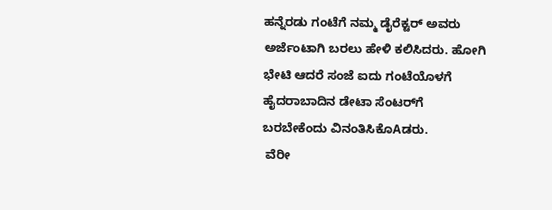ಹನ್ನೆರಡು ಗಂಟೆಗೆ ನಮ್ಮ ಡೈರೆಕ್ಟರ್ ಅವರು ಅರ್ಜೆಂಟಾಗಿ ಬರಲು ಹೇಳಿ ಕಲಿಸಿದರು. ಹೋಗಿ ಭೇಟಿ ಆದರೆ ಸಂಜೆ ಐದು ಗಂಟೆಯೊಳಗೆ ಹೈದರಾಬಾದಿನ ಡೇಟಾ ಸೆಂಟರ್‌ಗೆ ಬರಬೇಕೆಂದು ವಿನಂತಿಸಿಕೊAಡರು.
 ವೆರೀ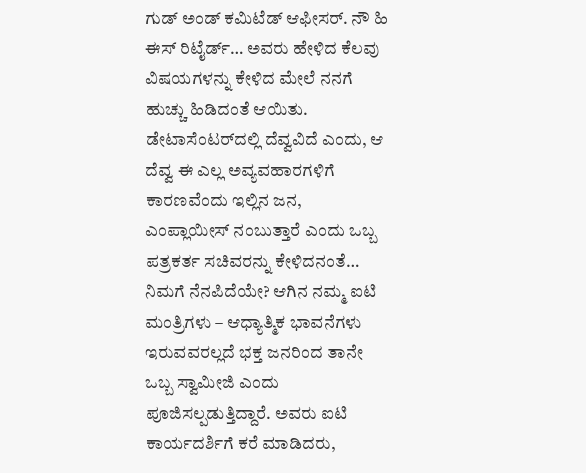ಗುಡ್ ಅಂಡ್ ಕಮಿಟೆಡ್ ಆಫೀಸರ್. ನೌ ಹಿ ಈಸ್ ರಿಟೈರ್ಡ್… ಅವರು ಹೇಳಿದ ಕೆಲವು ವಿಷಯಗಳನ್ನು ಕೇಳಿದ ಮೇಲೆ ನನಗೆ ಹುಚ್ಚು ಹಿಡಿದಂತೆ ಆಯಿತು. ಡೇಟಾಸೆಂಟರ್‌ದಲ್ಲಿ ದೆವ್ವವಿದೆ ಎಂದು, ಆ ದೆವ್ವ ಈ ಎಲ್ಲ ಅವ್ಯವಹಾರಗಳಿಗೆ ಕಾರಣವೆಂದು ಇಲ್ಲಿನ ಜನ, ಎಂಪ್ಲಾಯೀಸ್ ನಂಬುತ್ತಾರೆ ಎಂದು ಒಬ್ಬ ಪತ್ರಕರ್ತ ಸಚಿವರನ್ನು ಕೇಳಿದನಂತೆ… ನಿಮಗೆ ನೆನಪಿದೆಯೇ? ಆಗಿನ ನಮ್ಮ ಐಟಿ ಮಂತ್ರಿಗಳು – ಆಧ್ಯಾತ್ಮಿಕ ಭಾವನೆಗಳು ಇರುವವರಲ್ಲದೆ ಭಕ್ತ ಜನರಿಂದ ತಾನೇ ಒಬ್ಬ ಸ್ವಾಮೀಜಿ ಎಂದು ಪೂಜಿಸಲ್ಪಡುತ್ತಿದ್ದಾರೆ. ಅವರು ಐಟಿ ಕಾರ್ಯದರ್ಶಿಗೆ ಕರೆ ಮಾಡಿದರು,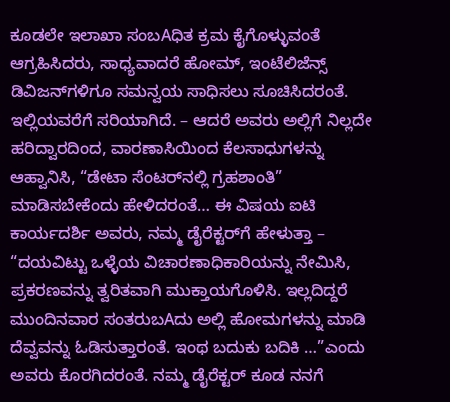ಕೂಡಲೇ ಇಲಾಖಾ ಸಂಬAಧಿತ ಕ್ರಮ ಕೈಗೊಳ್ಳುವಂತೆ ಆಗ್ರಹಿಸಿದರು, ಸಾಧ್ಯವಾದರೆ ಹೋಮ್, ಇಂಟೆಲಿಜೆನ್ಸ್ ಡಿವಿಜನ್‌ಗಳಿಗೂ ಸಮನ್ವಯ ಸಾಧಿಸಲು ಸೂಚಿಸಿದರಂತೆ. ಇಲ್ಲಿಯವರೆಗೆ ಸರಿಯಾಗಿದೆ. – ಆದರೆ ಅವರು ಅಲ್ಲಿಗೆ ನಿಲ್ಲದೇ ಹರಿದ್ವಾರದಿಂದ, ವಾರಣಾಸಿಯಿಂದ ಕೆಲಸಾಧುಗಳನ್ನು ಆಹ್ವಾನಿಸಿ, “ಡೇಟಾ ಸೆಂಟರ್‌ನಲ್ಲಿ ಗ್ರಹಶಾಂತಿ” ಮಾಡಿಸಬೇಕೆಂದು ಹೇಳಿದರಂತೆ… ಈ ವಿಷಯ ಐಟಿ ಕಾರ್ಯದರ್ಶಿ ಅವರು, ನಮ್ಮ ಡೈರೆಕ್ಟರ್‌ಗೆ ಹೇಳುತ್ತಾ – “ದಯವಿಟ್ಟು ಒಳ್ಳೆಯ ವಿಚಾರಣಾಧಿಕಾರಿಯನ್ನು ನೇಮಿಸಿ, ಪ್ರಕರಣವನ್ನು ತ್ವರಿತವಾಗಿ ಮುಕ್ತಾಯಗೊಳಿಸಿ. ಇಲ್ಲದಿದ್ದರೆ ಮುಂದಿನವಾರ ಸಂತರುಬAದು ಅಲ್ಲಿ ಹೋಮಗಳನ್ನು ಮಾಡಿ ದೆವ್ವವನ್ನು ಓಡಿಸುತ್ತಾರಂತೆ. ಇಂಥ ಬದುಕು ಬದಿಕಿ …”ಎಂದು ಅವರು ಕೊರಗಿದರಂತೆ. ನಮ್ಮ ಡೈರೆಕ್ಟರ್ ಕೂಡ ನನಗೆ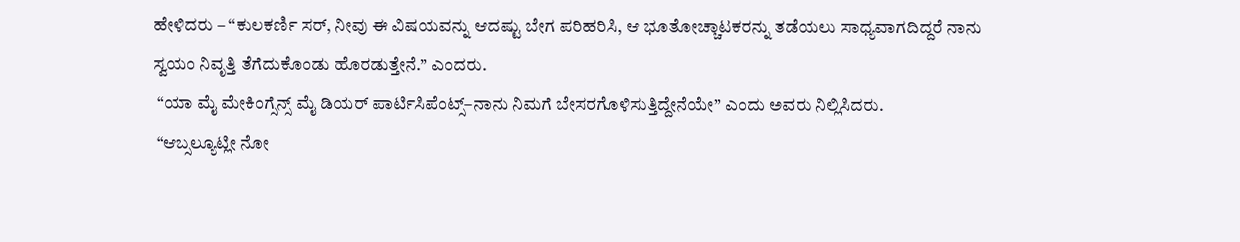ಹೇಳಿದರು – “ಕುಲಕರ್ಣಿ ಸರ್, ನೀವು ಈ ವಿಷಯವನ್ನು ಆದಷ್ಟು ಬೇಗ ಪರಿಹರಿಸಿ, ಆ ಭೂತೋಚ್ಚಾಟಕರನ್ನು ತಡೆಯಲು ಸಾಧ್ಯವಾಗದಿದ್ದರೆ ನಾನು ಸ್ವಯಂ ನಿವೃತ್ತಿ ತೆಗೆದುಕೊಂಡು ಹೊರಡುತ್ತೇನೆ.’’ ಎಂದರು.
 “ಯಾ ಮೈ ಮೇಕಿಂಗ್ಸೆನ್ಸ್ ಮೈ ಡಿಯರ್ ಪಾರ್ಟಿಸಿಪೆಂಟ್ಸ್–ನಾನು ನಿಮಗೆ ಬೇಸರಗೊಳಿಸುತ್ತಿದ್ದೇನೆಯೇ” ಎಂದು ಅವರು ನಿಲ್ಲಿಸಿದರು.
 “ಆಬ್ಸಲ್ಯೂಟ್ಲೀ ನೋ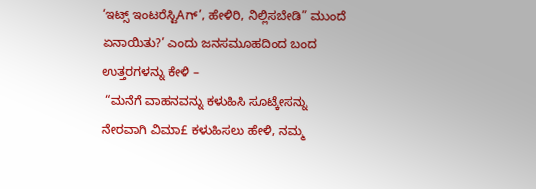‘ಇಟ್ಸ್ ಇಂಟರೆಸ್ಟಿAಗ್’, ಹೇಳಿರಿ, ನಿಲ್ಲಿಸಬೇಡಿ” ಮುಂದೆ ಏನಾಯಿತು?’ ಎಂದು ಜನಸಮೂಹದಿಂದ ಬಂದ ಉತ್ತರಗಳನ್ನು ಕೇಳಿ –
 “ಮನೆಗೆ ವಾಹನವನ್ನು ಕಳುಹಿಸಿ ಸೂಟ್ಕೇಸನ್ನು ನೇರವಾಗಿ ವಿಮಾ£ ಕಳುಹಿಸಲು ಹೇಳಿ, ನಮ್ಮ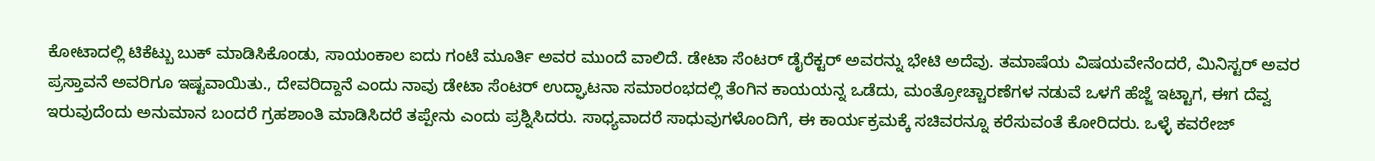ಕೋಟಾದಲ್ಲಿ ಟಿಕೆಟ್ಬು ಬುಕ್ ಮಾಡಿಸಿಕೊಂಡು, ಸಾಯಂಕಾಲ ಐದು ಗಂಟೆ ಮೂರ್ತಿ ಅವರ ಮುಂದೆ ವಾಲಿದೆ. ಡೇಟಾ ಸೆಂಟರ್ ಡೈರೆಕ್ಟರ್ ಅವರನ್ನು ಭೇಟಿ ಅದೆವು. ತಮಾಷೆಯ ವಿಷಯವೇನೆಂದರೆ, ಮಿನಿಸ್ಟರ್ ಅವರ ಪ್ರಸ್ತಾವನೆ ಅವರಿಗೂ ಇಷ್ಟವಾಯಿತು., ದೇವರಿದ್ದಾನೆ ಎಂದು ನಾವು ಡೇಟಾ ಸೆಂಟರ್ ಉದ್ಘಾಟನಾ ಸಮಾರಂಭದಲ್ಲಿ ತೆಂಗಿನ ಕಾಯಯನ್ನ ಒಡೆದು, ಮಂತ್ರೋಚ್ಚಾರಣೆಗಳ ನಡುವೆ ಒಳಗೆ ಹೆಜ್ಜೆ ಇಟ್ಟಾಗ, ಈಗ ದೆವ್ವ ಇರುವುದೆಂದು ಅನುಮಾನ ಬಂದರೆ ಗ್ರಹಶಾಂತಿ ಮಾಡಿಸಿದರೆ ತಪ್ಪೇನು ಎಂದು ಪ್ರಶ್ನಿಸಿದರು. ಸಾಧ್ಯವಾದರೆ ಸಾಧುವುಗಳೊಂದಿಗೆ, ಈ ಕಾರ್ಯಕ್ರಮಕ್ಕೆ ಸಚಿವರನ್ನೂ ಕರೆಸುವಂತೆ ಕೋರಿದರು. ಒಳ್ಳೆ ಕವರೇಜ್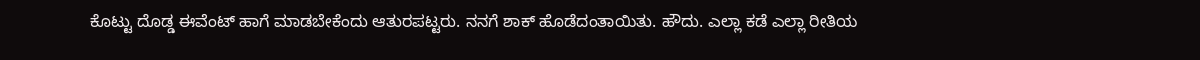ಕೊಟ್ಟು ದೊಡ್ಡ ಈವೆಂಟ್ ಹಾಗೆ ಮಾಡಬೇಕೆಂದು ಆತುರಪಟ್ಟರು. ನನಗೆ ಶಾಕ್ ಹೊಡೆದಂತಾಯಿತು. ಹೌದು. ಎಲ್ಲಾ ಕಡೆ ಎಲ್ಲಾ ರೀತಿಯ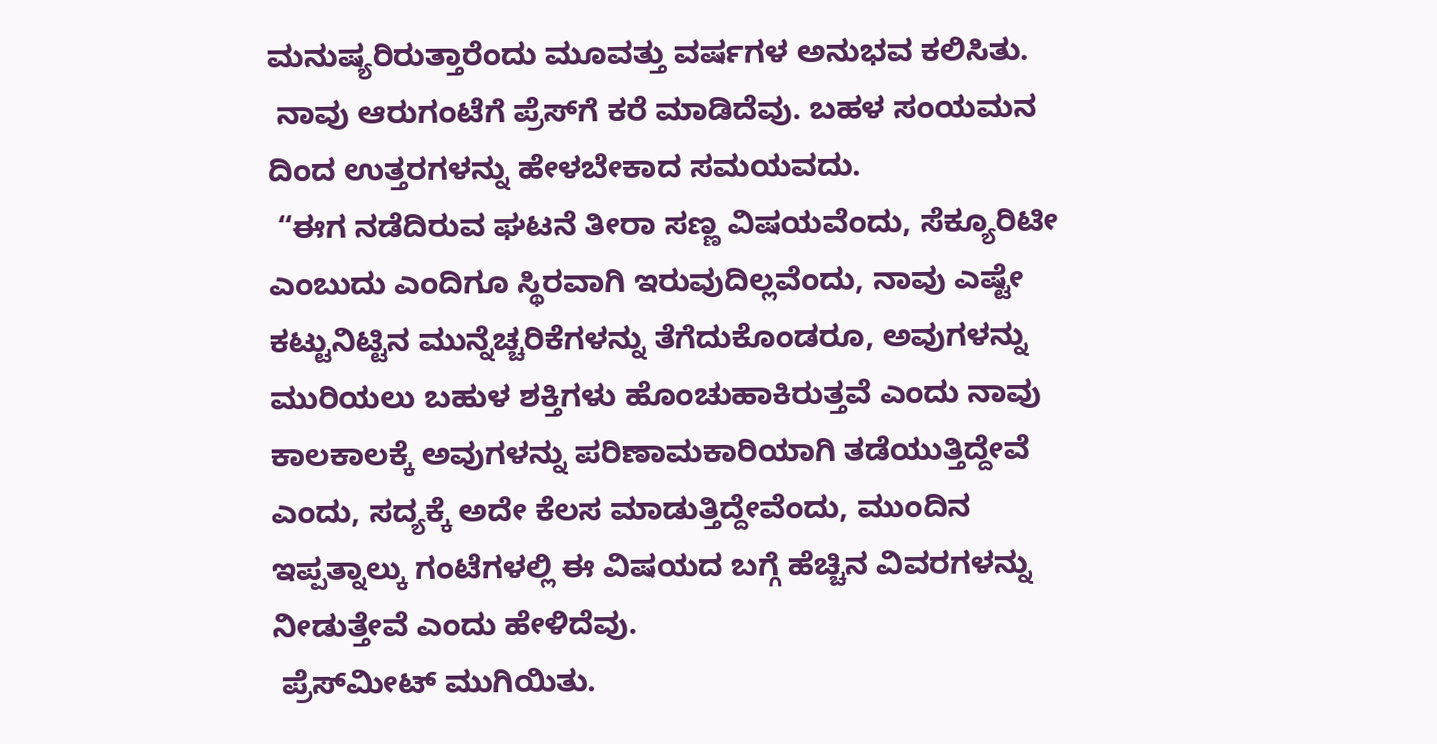ಮನುಷ್ಯರಿರುತ್ತಾರೆಂದು ಮೂವತ್ತು ವರ್ಷಗಳ ಅನುಭವ ಕಲಿಸಿತು.
 ನಾವು ಆರುಗಂಟೆಗೆ ಪ್ರೆಸ್‌ಗೆ ಕರೆ ಮಾಡಿದೆವು. ಬಹಳ ಸಂಯಮನ ದಿಂದ ಉತ್ತರಗಳನ್ನು ಹೇಳಬೇಕಾದ ಸಮಯವದು.
 “ಈಗ ನಡೆದಿರುವ ಘಟನೆ ತೀರಾ ಸಣ್ಣ ವಿಷಯವೆಂದು, ಸೆಕ್ಯೂರಿಟೀ ಎಂಬುದು ಎಂದಿಗೂ ಸ್ಥಿರವಾಗಿ ಇರುವುದಿಲ್ಲವೆಂದು, ನಾವು ಎಷ್ಟೇ ಕಟ್ಟುನಿಟ್ಟಿನ ಮುನ್ನೆಚ್ಚರಿಕೆಗಳನ್ನು ತೆಗೆದುಕೊಂಡರೂ, ಅವುಗಳನ್ನು ಮುರಿಯಲು ಬಹುಳ ಶಕ್ತಿಗಳು ಹೊಂಚುಹಾಕಿರುತ್ತವೆ ಎಂದು ನಾವು ಕಾಲಕಾಲಕ್ಕೆ ಅವುಗಳನ್ನು ಪರಿಣಾಮಕಾರಿಯಾಗಿ ತಡೆಯುತ್ತಿದ್ದೇವೆ ಎಂದು, ಸದ್ಯಕ್ಕೆ ಅದೇ ಕೆಲಸ ಮಾಡುತ್ತಿದ್ದೇವೆಂದು, ಮುಂದಿನ ಇಪ್ಪತ್ನಾಲ್ಕು ಗಂಟೆಗಳಲ್ಲಿ ಈ ವಿಷಯದ ಬಗ್ಗೆ ಹೆಚ್ಚಿನ ವಿವರಗಳನ್ನು ನೀಡುತ್ತೇವೆ ಎಂದು ಹೇಳಿದೆವು.
 ಪ್ರೆಸ್‌ಮೀಟ್ ಮುಗಿಯಿತು.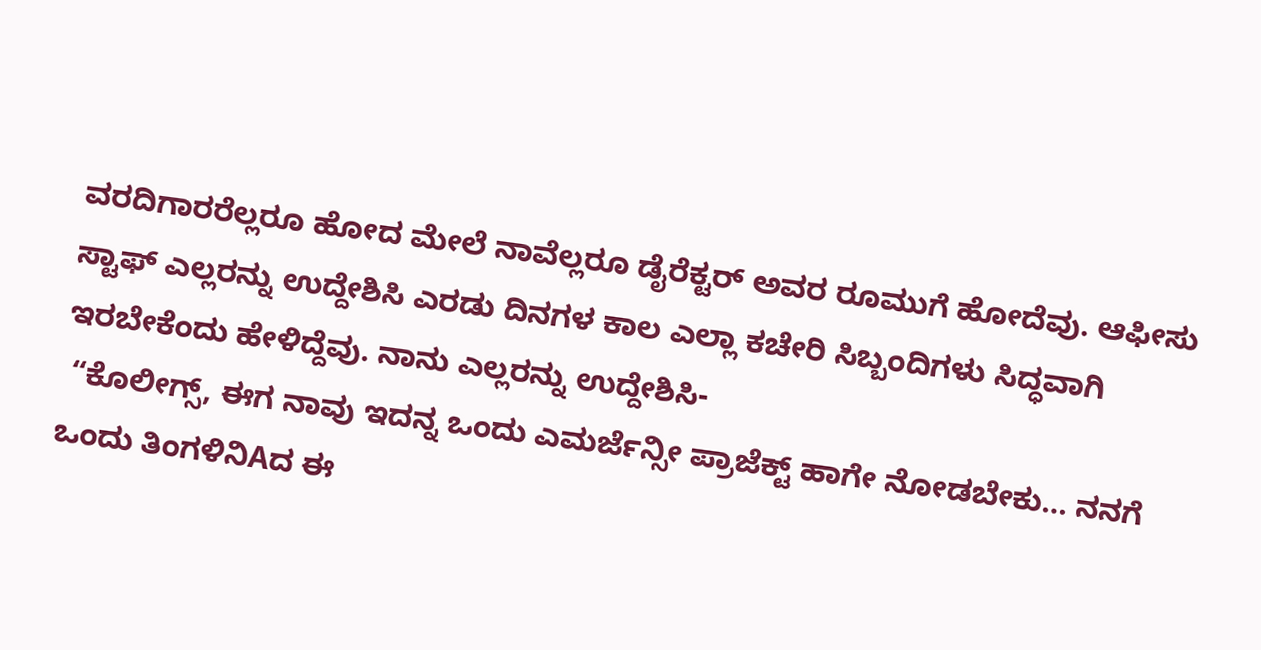ವರದಿಗಾರರೆಲ್ಲರೂ ಹೋದ ಮೇಲೆ ನಾವೆಲ್ಲರೂ ಡೈರೆಕ್ಟರ್ ಅವರ ರೂಮುಗೆ ಹೋದೆವು. ಆಫೀಸು ಸ್ಟಾಫ್ ಎಲ್ಲರನ್ನು ಉದ್ದೇಶಿಸಿ ಎರಡು ದಿನಗಳ ಕಾಲ ಎಲ್ಲಾ ಕಚೇರಿ ಸಿಬ್ಬಂದಿಗಳು ಸಿದ್ಧವಾಗಿ ಇರಬೇಕೆಂದು ಹೇಳಿದ್ದೆವು. ನಾನು ಎಲ್ಲರನ್ನು ಉದ್ದೇಶಿಸಿ-
 “ಕೊಲೀಗ್ಸ್, ಈಗ ನಾವು ಇದನ್ನ ಒಂದು ಎಮರ್ಜೆನ್ಸೀ ಪ್ರಾಜೆಕ್ಟ್ ಹಾಗೇ ನೋಡಬೇಕು… ನನಗೆ ಒಂದು ತಿಂಗಳಿನಿAದ ಈ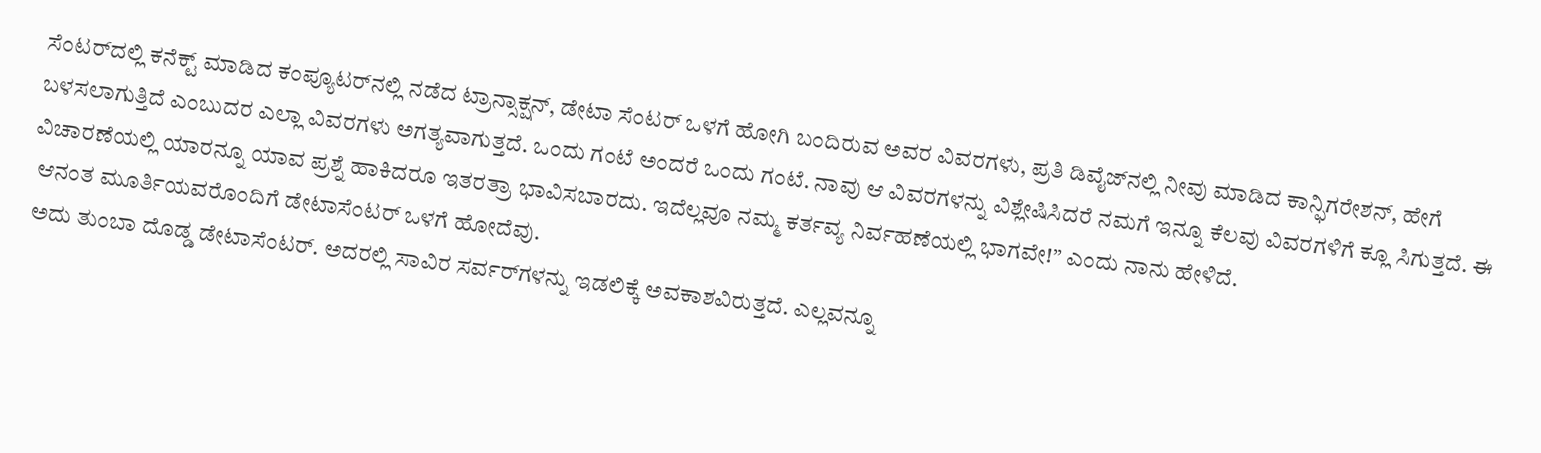ಸೆಂಟರ್‌ದಲ್ಲಿ ಕನೆಕ್ಟ್ ಮಾಡಿದ ಕಂಪ್ಯೂಟರ್‌ನಲ್ಲಿ ನಡೆದ ಟ್ರಾನ್ಸಾಕ್ಷನ್, ಡೇಟಾ ಸೆಂಟರ್ ಒಳಗೆ ಹೋಗಿ ಬಂದಿರುವ ಅವರ ವಿವರಗಳು, ಪ್ರತಿ ಡಿವೈಜ್‌ನಲ್ಲಿ ನೀವು ಮಾಡಿದ ಕಾನ್ಫಿಗರೇಶನ್, ಹೇಗೆ ಬಳಸಲಾಗುತ್ತಿದೆ ಎಂಬುದರ ಎಲ್ಲಾ ವಿವರಗಳು ಅಗತ್ಯವಾಗುತ್ತದೆ. ಒಂದು ಗಂಟೆ ಅಂದರೆ ಒಂದು ಗಂಟೆ. ನಾವು ಆ ವಿವರಗಳನ್ನು ವಿಶ್ಲೇಷಿಸಿದರೆ ನಮಗೆ ಇನ್ನೂ ಕೆಲವು ವಿವರಗಳಿಗೆ ಕ್ಲೂ ಸಿಗುತ್ತದೆ. ಈ ವಿಚಾರಣೆಯಲ್ಲಿ ಯಾರನ್ನೂ ಯಾವ ಪ್ರಶ್ನೆ ಹಾಕಿದರೂ ಇತರತ್ರಾ ಭಾವಿಸಬಾರದು. ಇದೆಲ್ಲವೂ ನಮ್ಮ ಕರ್ತವ್ಯ ನಿರ್ವಹಣೆಯಲ್ಲಿ ಭಾಗವೇ!” ಎಂದು ನಾನು ಹೇಳಿದೆ.
 ಆನಂತ ಮೂರ್ತಿಯವರೊಂದಿಗೆ ಡೇಟಾಸೆಂಟರ್ ಒಳಗೆ ಹೋದೆವು.
 ಅದು ತುಂಬಾ ದೊಡ್ಡ ಡೇಟಾಸೆಂಟರ್. ಅದರಲ್ಲಿ ಸಾವಿರ ಸರ್ವರ್‌ಗಳನ್ನು ಇಡಲಿಕ್ಕೆ ಅವಕಾಶವಿರುತ್ತದೆ. ಎಲ್ಲವನ್ನೂ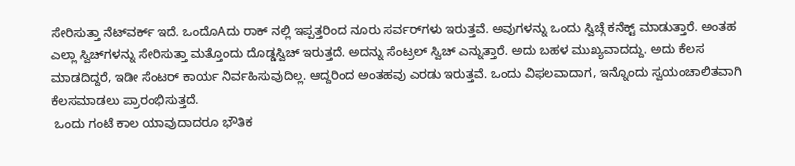ಸೇರಿಸುತ್ತಾ ನೆಟ್‌ವರ್ಕ್ ಇದೆ. ಒಂದೊAದು ರಾಕ್ ನಲ್ಲಿ ಇಪ್ಪತ್ತರಿಂದ ನೂರು ಸರ್ವರ್‌ಗಳು ಇರುತ್ತವೆ. ಅವುಗಳನ್ನು ಒಂದು ಸ್ವಿಚ್ಗೆ ಕನೆಕ್ಟ್ ಮಾಡುತ್ತಾರೆ. ಅಂತಹ ಎಲ್ಲಾ ಸ್ವಿಚ್‌ಗಳನ್ನು ಸೇರಿಸುತ್ತಾ ಮತ್ತೊಂದು ದೊಡ್ಡಸ್ವಿಚ್ ಇರುತ್ತದೆ. ಅದನ್ನು ಸೆಂಟ್ರಲ್ ಸ್ವಿಚ್ ಎನ್ನುತ್ತಾರೆ. ಅದು ಬಹಳ ಮುಖ್ಯವಾದದ್ದು. ಅದು ಕೆಲಸ ಮಾಡದಿದ್ದರೆ, ಇಡೀ ಸೆಂಟರ್ ಕಾರ್ಯ ನಿರ್ವಹಿಸುವುದಿಲ್ಲ. ಆದ್ದರಿಂದ ಅಂತಹವು ಎರಡು ಇರುತ್ತವೆ. ಒಂದು ವಿಫಲವಾದಾಗ, ಇನ್ನೊಂದು ಸ್ವಯಂಚಾಲಿತವಾಗಿ ಕೆಲಸಮಾಡಲು ಪ್ರಾರಂಭಿಸುತ್ತದೆ.
 ಒಂದು ಗಂಟೆ ಕಾಲ ಯಾವುದಾದರೂ ಭೌತಿಕ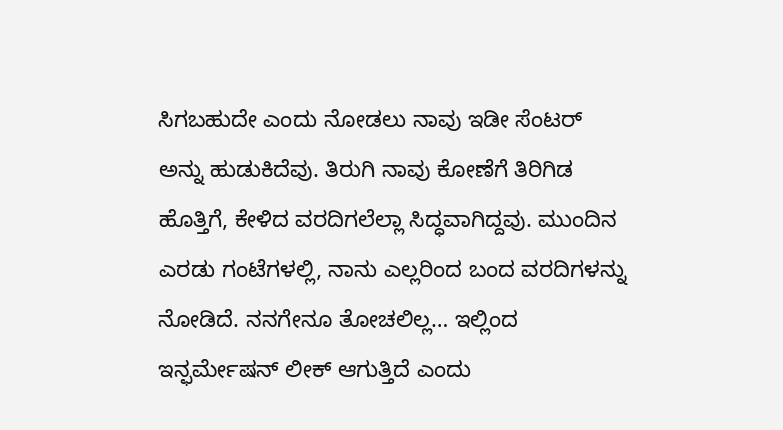ಸಿಗಬಹುದೇ ಎಂದು ನೋಡಲು ನಾವು ಇಡೀ ಸೆಂಟರ್ ಅನ್ನು ಹುಡುಕಿದೆವು. ತಿರುಗಿ ನಾವು ಕೋಣೆಗೆ ತಿರಿಗಿಡ ಹೊತ್ತಿಗೆ, ಕೇಳಿದ ವರದಿಗಲೆಲ್ಲಾ ಸಿದ್ಧವಾಗಿದ್ದವು. ಮುಂದಿನ ಎರಡು ಗಂಟೆಗಳಲ್ಲಿ, ನಾನು ಎಲ್ಲರಿಂದ ಬಂದ ವರದಿಗಳನ್ನು ನೋಡಿದೆ. ನನಗೇನೂ ತೋಚಲಿಲ್ಲ… ಇಲ್ಲಿಂದ ಇನ್ಫರ್ಮೇಷನ್ ಲೀಕ್ ಆಗುತ್ತಿದೆ ಎಂದು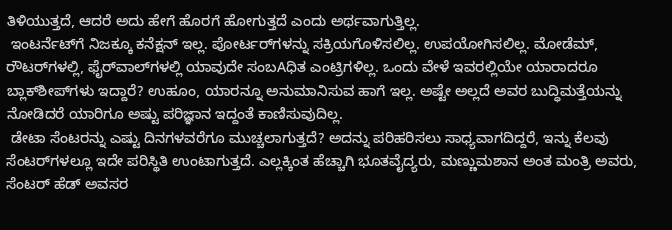ತಿಳಿಯುತ್ತದೆ, ಆದರೆ ಅದು ಹೇಗೆ ಹೊರಗೆ ಹೋಗುತ್ತದೆ ಎಂದು ಅರ್ಥವಾಗುತ್ತಿಲ್ಲ.
 ಇಂಟರ್ನೆಟ್‌ಗೆ ನಿಜಕ್ಕೂ ಕನೆಕ್ಷನ್ ಇಲ್ಲ. ಪೋರ್ಟರ್‌ಗಳನ್ನು ಸಕ್ರಿಯಗೊಳಿಸಲಿಲ್ಲ. ಉಪಯೋಗಿಸಲಿಲ್ಲ. ಮೋಡೆಮ್, ರೌಟರ್‌ಗಳಲ್ಲಿ, ಫೈರ್‌ವಾಲ್‌ಗಳಲ್ಲಿ ಯಾವುದೇ ಸಂಬAಧಿತ ಎಂಟ್ರಿಗಳಿಲ್ಲ. ಒಂದು ವೇಳೆ ಇವರಲ್ಲಿಯೇ ಯಾರಾದರೂ ಬ್ಲಾಕ್‌ಶೀಪ್‌ಗಳು ಇದ್ದಾರೆ? ಉಹೂಂ, ಯಾರನ್ನೂ ಅನುಮಾನಿಸುವ ಹಾಗೆ ಇಲ್ಲ. ಅಷ್ಟೇ ಅಲ್ಲದೆ ಅವರ ಬುದ್ಧಿಮತ್ತೆಯನ್ನು ನೋಡಿದರೆ ಯಾರಿಗೂ ಅಷ್ಟು ಪರಿಜ್ಞಾನ ಇದ್ದಂತೆ ಕಾಣಿಸುವುದಿಲ್ಲ.
 ಡೇಟಾ ಸೆಂಟರನ್ನು ಎಷ್ಟು ದಿನಗಳವರೆಗೂ ಮುಚ್ಚಲಾಗುತ್ತದೆ? ಅದನ್ನು ಪರಿಹರಿಸಲು ಸಾಧ್ಯವಾಗದಿದ್ದರೆ, ಇನ್ನು ಕೆಲವು ಸೆಂಟರ್‌ಗಳಲ್ಲೂ ಇದೇ ಪರಿಸ್ಥಿತಿ ಉಂಟಾಗುತ್ತದೆ. ಎಲ್ಲಕ್ಕಿಂತ ಹೆಚ್ಚಾಗಿ ಭೂತವೈದ್ಯರು, ಮಣ್ಣುಮಶಾನ ಅಂತ ಮಂತ್ರಿ ಅವರು, ಸೆಂಟರ್ ಹೆಡ್ ಅವಸರ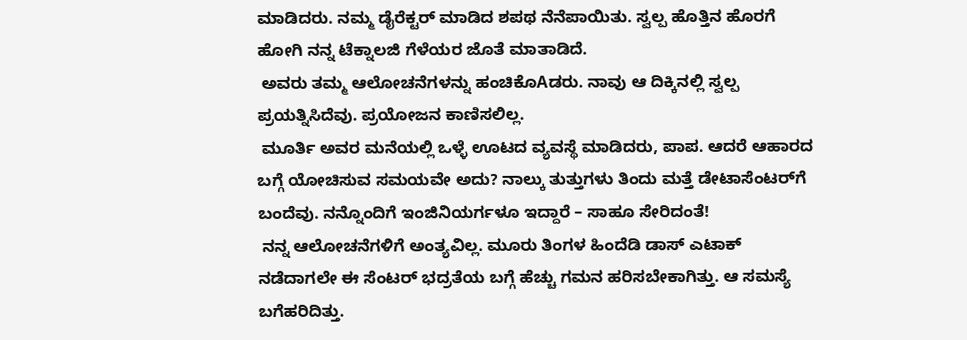ಮಾಡಿದರು. ನಮ್ಮ ಡೈರೆಕ್ಟರ್ ಮಾಡಿದ ಶಪಥ ನೆನೆಪಾಯಿತು. ಸ್ವಲ್ಪ ಹೊತ್ತಿನ ಹೊರಗೆ ಹೋಗಿ ನನ್ನ ಟೆಕ್ನಾಲಜಿ ಗೆಳೆಯರ ಜೊತೆ ಮಾತಾಡಿದೆ.
 ಅವರು ತಮ್ಮ ಆಲೋಚನೆಗಳನ್ನು ಹಂಚಿಕೊAಡರು. ನಾವು ಆ ದಿಕ್ಕಿನಲ್ಲಿ ಸ್ವಲ್ಪ ಪ್ರಯತ್ನಿಸಿದೆವು. ಪ್ರಯೋಜನ ಕಾಣಿಸಲಿಲ್ಲ.
 ಮೂರ್ತಿ ಅವರ ಮನೆಯಲ್ಲಿ ಒಳ್ಳೆ ಊಟದ ವ್ಯವಸ್ಥೆ ಮಾಡಿದರು, ಪಾಪ. ಆದರೆ ಆಹಾರದ ಬಗ್ಗೆ ಯೋಚಿಸುವ ಸಮಯವೇ ಅದು? ನಾಲ್ಕು ತುತ್ತುಗಳು ತಿಂದು ಮತ್ತೆ ಡೇಟಾಸೆಂಟರ್‌ಗೆ ಬಂದೆವು. ನನ್ನೊಂದಿಗೆ ಇಂಜಿನಿಯರ್ಗಳೂ ಇದ್ದಾರೆ – ಸಾಹೂ ಸೇರಿದಂತೆ!
 ನನ್ನ ಆಲೋಚನೆಗಳಿಗೆ ಅಂತ್ಯವಿಲ್ಲ. ಮೂರು ತಿಂಗಳ ಹಿಂದೆಡಿ ಡಾಸ್ ಎಟಾಕ್ ನಡೆದಾಗಲೇ ಈ ಸೆಂಟರ್ ಭದ್ರತೆಯ ಬಗ್ಗೆ ಹೆಚ್ಚು ಗಮನ ಹರಿಸಬೇಕಾಗಿತ್ತು. ಆ ಸಮಸ್ಯೆ ಬಗೆಹರಿದಿತ್ತು.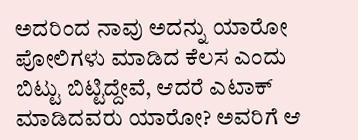ಅದರಿಂದ ನಾವು ಅದನ್ನು ಯಾರೋ ಪೋಲಿಗಳು ಮಾಡಿದ ಕೆಲಸ ಎಂದು ಬಿಟ್ಟು ಬಿಟ್ಟಿದ್ದೇವೆ, ಆದರೆ ಎಟಾಕ್ ಮಾಡಿದವರು ಯಾರೋ? ಅವರಿಗೆ ಆ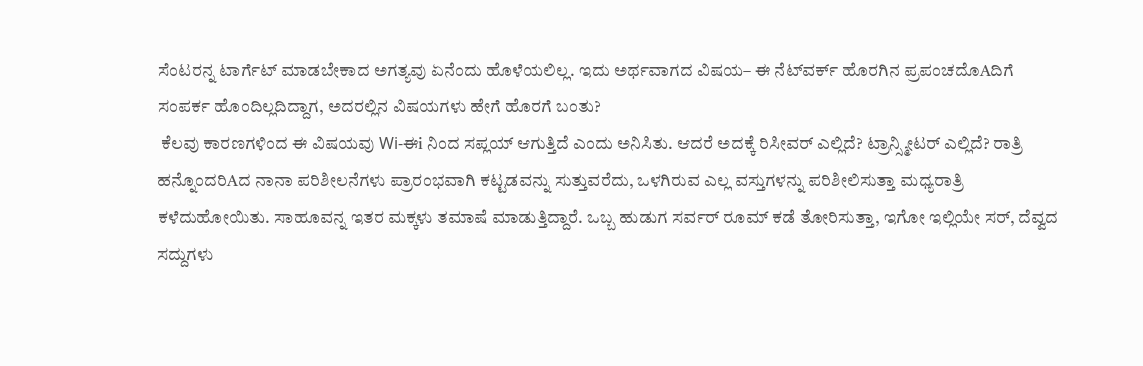ಸೆಂಟರನ್ನ ಟಾರ್ಗೆಟ್ ಮಾಡಬೇಕಾದ ಅಗತ್ಯವು ಏನೆಂದು ಹೊಳೆಯಲಿಲ್ಲ. ಇದು ಅರ್ಥವಾಗದ ವಿಷಯ– ಈ ನೆಟ್‌ವರ್ಕ್ ಹೊರಗಿನ ಪ್ರಪಂಚದೊAದಿಗೆ ಸಂಪರ್ಕ ಹೊಂದಿಲ್ಲದಿದ್ದಾಗ, ಅದರಲ್ಲಿನ ವಿಷಯಗಳು ಹೇಗೆ ಹೊರಗೆ ಬಂತು?
 ಕೆಲವು ಕಾರಣಗಳಿಂದ ಈ ವಿಷಯವು Wi-ಈi ನಿಂದ ಸಪ್ಲಯ್ ಆಗುತ್ತಿದೆ ಎಂದು ಅನಿಸಿತು. ಆದರೆ ಅದಕ್ಕೆ ರಿಸೀವರ್ ಎಲ್ಲಿದೆ? ಟ್ರಾನ್ಸ್ಮೀಟರ್ ಎಲ್ಲಿದೆ? ರಾತ್ರಿ ಹನ್ನೊಂದರಿAದ ನಾನಾ ಪರಿಶೀಲನೆಗಳು ಪ್ರಾರಂಭವಾಗಿ ಕಟ್ಟಡವನ್ನು ಸುತ್ತುವರೆದು, ಒಳಗಿರುವ ಎಲ್ಲ ವಸ್ತುಗಳನ್ನು ಪರಿಶೀಲಿಸುತ್ತಾ ಮಧ್ಯರಾತ್ರಿ ಕಳೆದುಹೋಯಿತು. ಸಾಹೂವನ್ನ ಇತರ ಮಕ್ಕಳು ತಮಾಷೆ ಮಾಡುತ್ತಿದ್ದಾರೆ. ಒಬ್ಬ ಹುಡುಗ ಸರ್ವರ್ ರೂಮ್ ಕಡೆ ತೋರಿಸುತ್ತಾ, ಇಗೋ ಇಲ್ಲಿಯೇ ಸರ್, ದೆವ್ವದ ಸದ್ದುಗಳು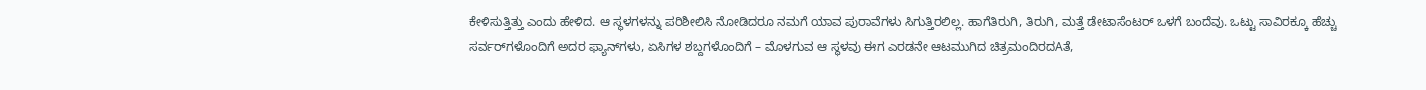ಕೇಳಿಸುತ್ತಿತ್ತು ಎಂದು ಹೇಳಿದ. ಆ ಸ್ಥಳಗಳನ್ನು ಪರಿಶೀಲಿಸಿ ನೋಡಿದರೂ ನಮಗೆ ಯಾವ ಪುರಾವೆಗಳು ಸಿಗುತ್ತಿರಲಿಲ್ಲ. ಹಾಗೆತಿರುಗಿ, ತಿರುಗಿ, ಮತ್ತೆ ಡೇಟಾಸೆಂಟರ್ ಒಳಗೆ ಬಂದೆವು. ಒಟ್ಟು ಸಾವಿರಕ್ಕೂ ಹೆಚ್ಚು ಸರ್ವರ್‌ಗಳೊಂದಿಗೆ ಅದರ ಫ್ಯಾನ್‌ಗಳು, ಏಸಿಗಳ ಶಬ್ದಗಳೊಂದಿಗೆ – ಮೊಳಗುವ ಆ ಸ್ಥಳವು ಈಗ ಎರಡನೇ ಆಟಮುಗಿದ ಚಿತ್ರಮಂದಿರದAತೆ,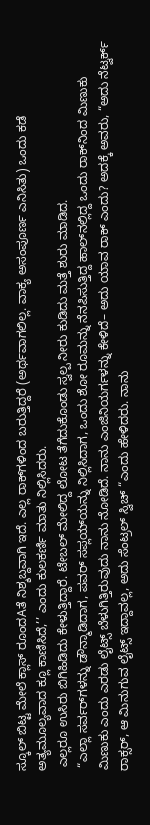ಸ್ಕೂಲ್ ಬಿಟ್ಟ ಮೇಲೆ ಕ್ಲಾಸ್ ರೂಂದAತೆ ನಿಶ್ಶಬ್ದವಾಗಿ ಇದೆ. ಎಲ್ಲ ರಾಕ್‌ಗಳಿಂದ ಬರುತ್ತಿದ್ದರೆ (ಅರ್ಥವಾಗಲಿಲ್ಲ. ವಾಕ್ಯ ಅಸಂಪೂರ್ಣ ಎನಿಸಿತು) ಒಂದು ಕಡೆ ಅತ್ಯಮೂಲ್ಯವಾದ ಕ್ಲೂ ಕಾಣಿಸಿದೆ,’’ ಎಂದು ಕುಲಕರ್ಣಿ ಮಾತು ನಿಲ್ಲಿಸಿದರು.
 ಎಲ್ಲರೂ ಉಸಿರು ಬಿಗಿಹಿಡಿದು ಕೇಳುತ್ತಿದ್ದಾರೆ. ಟೇಬಲ್ ಮೇಲಿದ್ದ ಲೋಟ ತೆಗೆದುಕೊಂಡು ಸ್ವಲ್ಪ ನೀರು ಕುಡಿದು ಮತ್ತೆ ಶುರು ಮಾಡಿದ.
 “ಎಲ್ಲಾ ಸರ್ವರ್‌ಗಳನ್ನು ಡೌನ್ಮಾಡಿದಾಗ, ಪವರ್ ಸಪ್ಲಯ್‌ಯನ್ನು ನಿಲ್ಲಿಸಿದಾಗ, ಒಂದು ಶೋ ರೂಮನ್ನು ನೆನಪಿಸುತ್ತಿದ್ದ ಹಾಲ್‌ನಲ್ಲಿದ್ದ ಒಂದು ರಾಕ್‌ನಿಂದ ಮಿಣುಕು ಮಿಣುಕು ಎಂದು ಎರಡು ಲೈಟ್ಸ್ ಬೆಳುಗಿತ್ತಿರುವುದು ನಾನು ನೋಡಿದೆ. ನಾನು ಎಂಜಿನಿಯರ್ಗಳನ್ನು ಕೇಳಿದೆ– ಅದು ಯಾವ ರಾಕ್ ಎಂದು? ಅದಕ್ಕೆ ಅವರು, “ಅದು ನೆಟ್ವರ್ಕ್ ರಾಕ್ಸರ್, ಆ ಮಿನುಗುವ ಲೈಟ್ಸ್ ಇದ್ದಾವಲ್ಲ, ಅದು ಸೆಂಟ್ರಲ್ ಸ್ವಿಚ್ “ಎಂದು ಹೇಳಿದರು. ನಾನು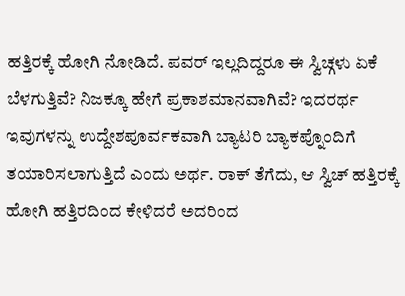ಹತ್ತಿರಕ್ಕೆ ಹೋಗಿ ನೋಡಿದೆ. ಪವರ್ ಇಲ್ಲದಿದ್ದರೂ ಈ ಸ್ವಿಚ್ಗಳು ಏಕೆ ಬೆಳಗುತ್ತಿವೆ? ನಿಜಕ್ಕೂ ಹೇಗೆ ಪ್ರಕಾಶಮಾನವಾಗಿವೆ? ಇದರರ್ಥ ಇವುಗಳನ್ನು ಉದ್ದೇಶಪೂರ್ವಕವಾಗಿ ಬ್ಯಾಟರಿ ಬ್ಯಾಕಪ್ನೊಂದಿಗೆ ತಯಾರಿಸಲಾಗುತ್ತಿದೆ ಎಂದು ಅರ್ಥ. ರಾಕ್ ತೆಗೆದು, ಆ ಸ್ವಿಚ್ ಹತ್ತಿರಕ್ಕೆ ಹೋಗಿ ಹತ್ತಿರದಿಂದ ಕೇಳಿದರೆ ಅದರಿಂದ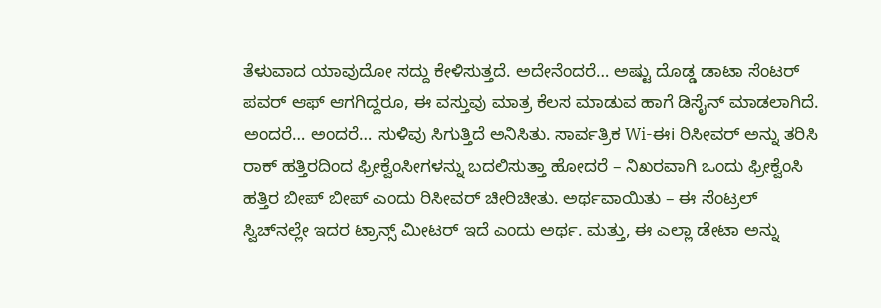ತೆಳುವಾದ ಯಾವುದೋ ಸದ್ದು ಕೇಳಿಸುತ್ತದೆ. ಅದೇನೆಂದರೆ… ಅಷ್ಟು ದೊಡ್ಡ ಡಾಟಾ ಸೆಂಟರ್ ಪವರ್ ಆಫ್ ಆಗಗಿದ್ದರೂ, ಈ ವಸ್ತುವು ಮಾತ್ರ ಕೆಲಸ ಮಾಡುವ ಹಾಗೆ ಡಿಸೈನ್ ಮಾಡಲಾಗಿದೆ. ಅಂದರೆ… ಅಂದರೆ… ಸುಳಿವು ಸಿಗುತ್ತಿದೆ ಅನಿಸಿತು. ಸಾರ್ವತ್ರಿಕ Wi-ಈi ರಿಸೀವರ್ ಅನ್ನು ತರಿಸಿ ರಾಕ್ ಹತ್ತಿರದಿಂದ ಫ್ರೀಕ್ವೆಂಸೀಗಳನ್ನು ಬದಲಿಸುತ್ತಾ ಹೋದರೆ – ನಿಖರವಾಗಿ ಒಂದು ಫ್ರೀಕ್ವೆಂಸಿ ಹತ್ತಿರ ಬೀಪ್ ಬೀಪ್ ಎಂದು ರಿಸೀವರ್ ಚೀರಿಚೀತು. ಅರ್ಥವಾಯಿತು – ಈ ಸೆಂಟ್ರಲ್ ಸ್ವಿಚ್‌ನಲ್ಲೇ ಇದರ ಟ್ರಾನ್ಸ್ ಮೀಟರ್ ಇದೆ ಎಂದು ಅರ್ಥ. ಮತ್ತು, ಈ ಎಲ್ಲಾ ಡೇಟಾ ಅನ್ನು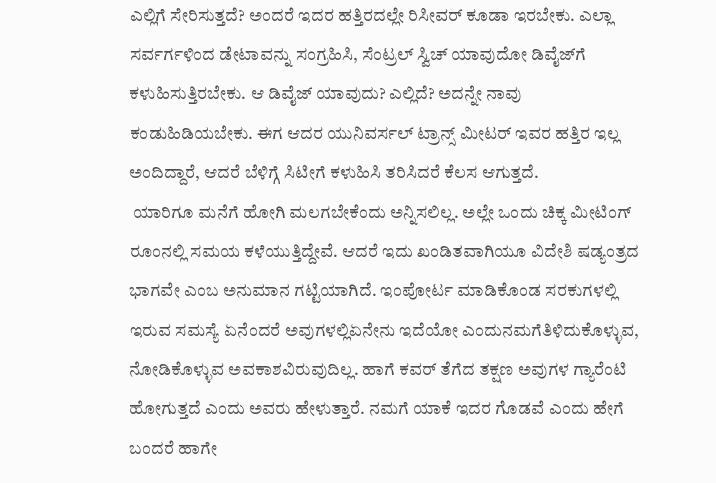ಎಲ್ಲಿಗೆ ಸೇರಿಸುತ್ತದೆ? ಅಂದರೆ ಇದರ ಹತ್ತಿರದಲ್ಲೇ ರಿಸೀವರ್ ಕೂಡಾ ಇರಬೇಕು. ಎಲ್ಲಾ ಸರ್ವರ್ಗಳಿಂದ ಡೇಟಾವನ್ನು ಸಂಗ್ರಹಿಸಿ, ಸೆಂಟ್ರಲ್ ಸ್ವಿಚ್ ಯಾವುದೋ ಡಿವೈಜ್‌ಗೆ ಕಳುಹಿಸುತ್ತಿರಬೇಕು. ಆ ಡಿವೈಜ್ ಯಾವುದು? ಎಲ್ಲಿದೆ? ಅದನ್ನೇ ನಾವು ಕಂಡುಹಿಡಿಯಬೇಕು. ಈಗ ಆದರ ಯುನಿವರ್ಸಲ್ ಟ್ರಾನ್ಸ್ ಮೀಟರ್ ಇವರ ಹತ್ತಿರ ಇಲ್ಲ ಅಂದಿದ್ದಾರೆ, ಆದರೆ ಬೆಳಿಗ್ಗೆ ಸಿಟೀಗೆ ಕಳುಹಿಸಿ ತರಿಸಿದರೆ ಕೆಲಸ ಆಗುತ್ತದೆ.
 ಯಾರಿಗೂ ಮನೆಗೆ ಹೋಗಿ ಮಲಗಬೇಕೆಂದು ಅನ್ನಿಸಲಿಲ್ಲ. ಅಲ್ಲೇ ಒಂದು ಚಿಕ್ಕ ಮೀಟಿಂಗ್ ರೂಂನಲ್ಲಿ ಸಮಯ ಕಳೆಯುತ್ತಿದ್ದೇವೆ. ಆದರೆ ಇದು ಖಂಡಿತವಾಗಿಯೂ ವಿದೇಶಿ ಷಡ್ಯಂತ್ರದ ಭಾಗವೇ ಎಂಬ ಅನುಮಾನ ಗಟ್ಟಿಯಾಗಿದೆ. ಇಂಪೋರ್ಟ ಮಾಡಿಕೊಂಡ ಸರಕುಗಳಲ್ಲಿ ಇರುವ ಸಮಸ್ಯೆ ಏನೆಂದರೆ ಅವುಗಳಲ್ಲಿಏನೇನು ಇದೆಯೋ ಎಂದುನಮಗೆತಿಳಿದುಕೊಳ್ಳುವ, ನೋಡಿಕೊಳ್ಳುವ ಅವಕಾಶವಿರುವುದಿಲ್ಲ. ಹಾಗೆ ಕವರ್ ತೆಗೆದ ತಕ್ಷಣ ಅವುಗಳ ಗ್ಯಾರೆಂಟಿ ಹೋಗುತ್ತದೆ ಎಂದು ಅವರು ಹೇಳುತ್ತಾರೆ. ನಮಗೆ ಯಾಕೆ ಇದರ ಗೊಡವೆ ಎಂದು ಹೇಗೆ ಬಂದರೆ ಹಾಗೇ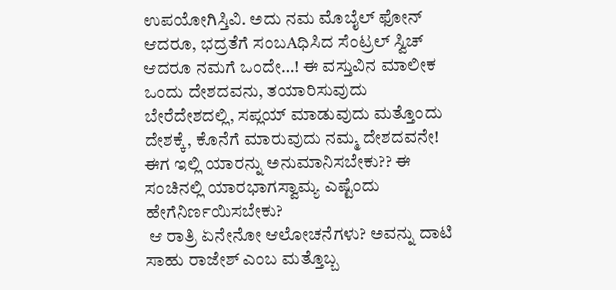ಉಪಯೋಗಿಸ್ತಿವಿ. ಅದು ನಮ ಮೊಬೈಲ್ ಫೋನ್ ಆದರೂ, ಭದ್ರತೆಗೆ ಸಂಬAಧಿಸಿದ ಸೆಂಟ್ರಲ್ ಸ್ವಿಚ್ ಆದರೂ ನಮಗೆ ಒಂದೇ…! ಈ ವಸ್ತುವಿನ ಮಾಲೀಕ ಒಂದು ದೇಶದವನು, ತಯಾರಿಸುವುದು ಬೇರೆದೇಶದಲ್ಲಿ, ಸಪ್ಲಯ್ ಮಾಡುವುದು ಮತ್ತೊಂದು ದೇಶಕ್ಕೆ, ಕೊನೆಗೆ ಮಾರುವುದು ನಮ್ಮ ದೇಶದವನೇ! ಈಗ ಇಲ್ಲಿ ಯಾರನ್ನು ಅನುಮಾನಿಸಬೇಕು?? ಈ ಸಂಚಿನಲ್ಲಿ ಯಾರಭಾಗಸ್ವಾಮ್ಯ ಎಷ್ಟೆಂದು ಹೇಗೆನಿರ್ಣಯಿಸಬೇಕು?
 ಆ ರಾತ್ರಿ ಏನೇನೋ ಆಲೋಚನೆಗಳು? ಅವನ್ನು ದಾಟಿ ಸಾಹು ರಾಜೇಶ್ ಎಂಬ ಮತ್ತೊಬ್ಬ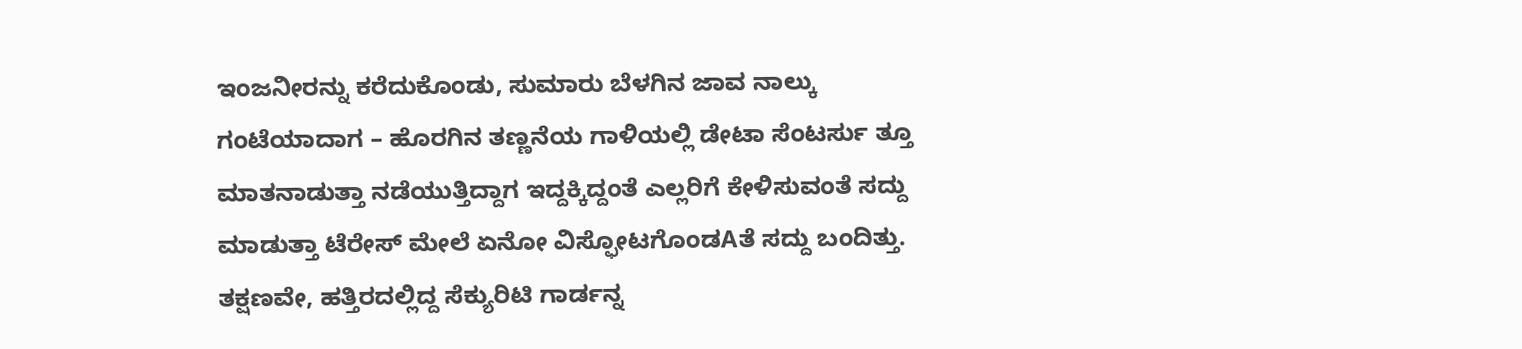ಇಂಜನೀರನ್ನು ಕರೆದುಕೊಂಡು, ಸುಮಾರು ಬೆಳಗಿನ ಜಾವ ನಾಲ್ಕು ಗಂಟೆಯಾದಾಗ – ಹೊರಗಿನ ತಣ್ಣನೆಯ ಗಾಳಿಯಲ್ಲಿ ಡೇಟಾ ಸೆಂಟರ್ಸು ತ್ತೂ ಮಾತನಾಡುತ್ತಾ ನಡೆಯುತ್ತಿದ್ದಾಗ ಇದ್ದಕ್ಕಿದ್ದಂತೆ ಎಲ್ಲರಿಗೆ ಕೇಳಿಸುವಂತೆ ಸದ್ದು ಮಾಡುತ್ತಾ ಟೆರೇಸ್ ಮೇಲೆ ಏನೋ ವಿಸ್ಫೋಟಗೊಂಡAತೆ ಸದ್ದು ಬಂದಿತ್ತು. ತಕ್ಷಣವೇ, ಹತ್ತಿರದಲ್ಲಿದ್ದ ಸೆಕ್ಯುರಿಟಿ ಗಾರ್ಡನ್ನ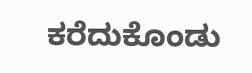ಕರೆದುಕೊಂಡು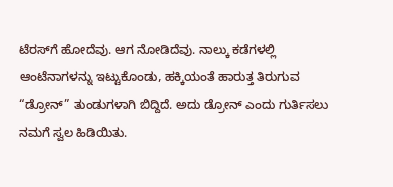ಟೆರಸ್‌ಗೆ ಹೋದೆವು. ಆಗ ನೋಡಿದೆವು. ನಾಲ್ಕು ಕಡೆಗಳಲ್ಲಿ ಆಂಟೆನಾಗಳನ್ನು ಇಟ್ಟುಕೊಂಡು, ಹಕ್ಕಿಯಂತೆ ಹಾರುತ್ತ ತಿರುಗುವ “ಡ್ರೋನ್” ತುಂಡುಗಳಾಗಿ ಬಿದ್ದಿದೆ. ಅದು ಡ್ರೋನ್ ಎಂದು ಗುರ್ತಿಸಲು ನಮಗೆ ಸ್ವಲ ಹಿಡಿಯಿತು.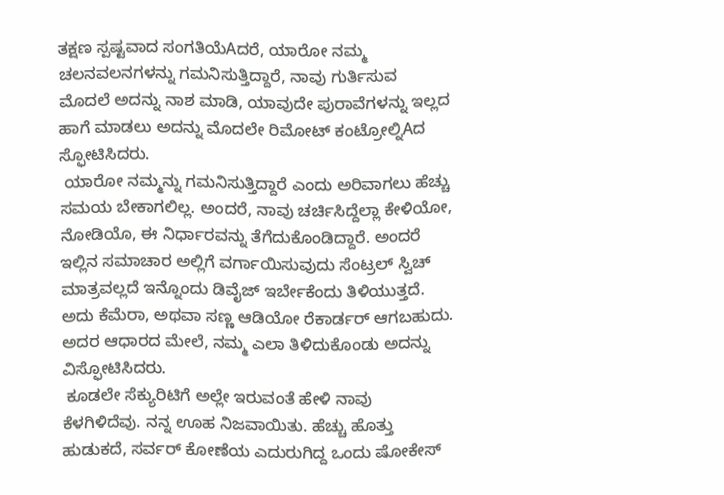ತಕ್ಷಣ ಸ್ಪಷ್ಟವಾದ ಸಂಗತಿಯೆAದರೆ, ಯಾರೋ ನಮ್ಮ ಚಲನವಲನಗಳನ್ನು ಗಮನಿಸುತ್ತಿದ್ದಾರೆ, ನಾವು ಗುರ್ತಿಸುವ ಮೊದಲೆ ಅದನ್ನು ನಾಶ ಮಾಡಿ, ಯಾವುದೇ ಪುರಾವೆಗಳನ್ನು ಇಲ್ಲದ ಹಾಗೆ ಮಾಡಲು ಅದನ್ನು ಮೊದಲೇ ರಿಮೋಟ್ ಕಂಟ್ರೋಲ್ನಿAದ ಸ್ಫೋಟಿಸಿದರು.
 ಯಾರೋ ನಮ್ಮನ್ನು ಗಮನಿಸುತ್ತಿದ್ದಾರೆ ಎಂದು ಅರಿವಾಗಲು ಹೆಚ್ಚು ಸಮಯ ಬೇಕಾಗಲಿಲ್ಲ. ಅಂದರೆ, ನಾವು ಚರ್ಚಿಸಿದ್ದೆಲ್ಲಾ ಕೇಳಿಯೋ, ನೋಡಿಯೊ, ಈ ನಿರ್ಧಾರವನ್ನು ತೆಗೆದುಕೊಂಡಿದ್ದಾರೆ. ಅಂದರೆ ಇಲ್ಲಿನ ಸಮಾಚಾರ ಅಲ್ಲಿಗೆ ವರ್ಗಾಯಿಸುವುದು ಸೆಂಟ್ರಲ್ ಸ್ವಿಚ್ ಮಾತ್ರವಲ್ಲದೆ ಇನ್ನೊಂದು ಡಿವೈಜ್ ಇರ್ಬೇಕೆಂದು ತಿಳಿಯುತ್ತದೆ. ಅದು ಕೆಮೆರಾ, ಅಥವಾ ಸಣ್ಣ ಆಡಿಯೋ ರೆಕಾರ್ಡರ್ ಆಗಬಹುದು. ಅದರ ಆಧಾರದ ಮೇಲೆ, ನಮ್ಮ ಎಲಾ ತಿಳಿದುಕೊಂಡು ಅದನ್ನು ವಿಸ್ಫೋಟಿಸಿದರು.
 ಕೂಡಲೇ ಸೆಕ್ಯುರಿಟಿಗೆ ಅಲ್ಲೇ ಇರುವಂತೆ ಹೇಳಿ ನಾವು ಕೆಳಗಿಳಿದೆವು. ನನ್ನ ಊಹ ನಿಜವಾಯಿತು. ಹೆಚ್ಚು ಹೊತ್ತು ಹುಡುಕದೆ, ಸರ್ವರ್ ಕೋಣೆಯ ಎದುರುಗಿದ್ದ ಒಂದು ಷೋಕೇಸ್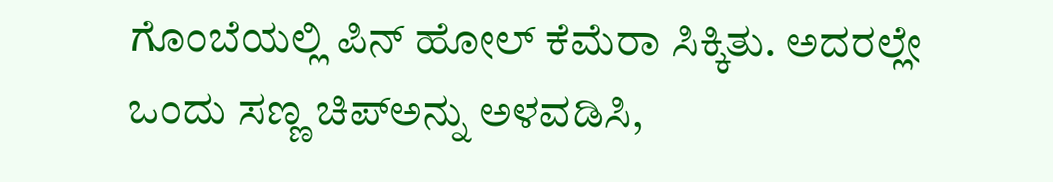ಗೊಂಬೆಯಲ್ಲಿ ಪಿನ್ ಹೋಲ್ ಕೆಮೆರಾ ಸಿಕ್ಕಿತು. ಅದರಲ್ಲೇ ಒಂದು ಸಣ್ಣ ಚಿಪ್‌ಅನ್ನು ಅಳವಡಿಸಿ,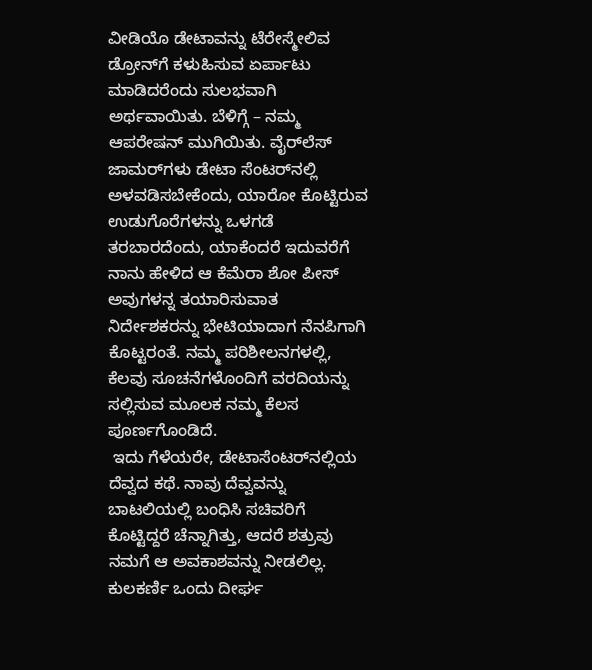ವೀಡಿಯೊ ಡೇಟಾವನ್ನು ಟೆರೇಸ್ಮೇಲಿವ ಡ್ರೋನ್‌ಗೆ ಕಳುಹಿಸುವ ಏರ್ಪಾಟು ಮಾಡಿದರೆಂದು ಸುಲಭವಾಗಿ ಅರ್ಥವಾಯಿತು. ಬೆಳಿಗ್ಗೆ – ನಮ್ಮ ಆಪರೇಷನ್ ಮುಗಿಯಿತು. ವೈರ್‌ಲೆಸ್ ಜಾಮರ್‌ಗಳು ಡೇಟಾ ಸೆಂಟರ್‌ನಲ್ಲಿ ಅಳವಡಿಸಬೇಕೆಂದು, ಯಾರೋ ಕೊಟ್ಟಿರುವ ಉಡುಗೊರೆಗಳನ್ನು ಒಳಗಡೆ ತರಬಾರದೆಂದು, ಯಾಕೆಂದರೆ ಇದುವರೆಗೆ ನಾನು ಹೇಳಿದ ಆ ಕೆಮೆರಾ ಶೋ ಪೀಸ್ ಅವುಗಳನ್ನ ತಯಾರಿಸುವಾತ ನಿರ್ದೇಶಕರನ್ನು ಭೇಟಿಯಾದಾಗ ನೆನಪಿಗಾಗಿ ಕೊಟ್ಟರಂತೆ. ನಮ್ಮ ಪರಿಶೀಲನಗಳಲ್ಲಿ, ಕೆಲವು ಸೂಚನೆಗಳೊಂದಿಗೆ ವರದಿಯನ್ನು ಸಲ್ಲಿಸುವ ಮೂಲಕ ನಮ್ಮ ಕೆಲಸ ಪೂರ್ಣಗೊಂಡಿದೆ.
 ಇದು ಗೆಳೆಯರೇ, ಡೇಟಾಸೆಂಟರ್‌ನಲ್ಲಿಯ ದೆವ್ವದ ಕಥೆ. ನಾವು ದೆವ್ವವನ್ನು ಬಾಟಲಿಯಲ್ಲಿ ಬಂಧಿಸಿ ಸಚಿವರಿಗೆ ಕೊಟ್ಟಿದ್ದರೆ ಚೆನ್ನಾಗಿತ್ತು, ಆದರೆ ಶತ್ರುವು ನಮಗೆ ಆ ಅವಕಾಶವನ್ನು ನೀಡಲಿಲ್ಲ.
ಕುಲಕರ್ಣಿ ಒಂದು ದೀರ್ಘ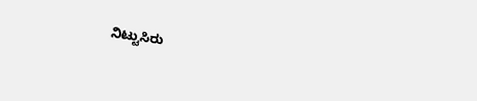ನಿಟ್ಟುಸಿರು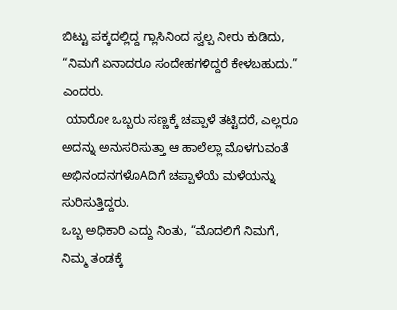ಬಿಟ್ಟು ಪಕ್ಕದಲ್ಲಿದ್ದ ಗ್ಲಾಸಿನಿಂದ ಸ್ವಲ್ಪ ನೀರು ಕುಡಿದು, “ನಿಮಗೆ ಏನಾದರೂ ಸಂದೇಹಗಳಿದ್ದರೆ ಕೇಳಬಹುದು.” ಎಂದರು.
 ಯಾರೋ ಒಬ್ಬರು ಸಣ್ಣಕ್ಕೆ ಚಪ್ಪಾಳೆ ತಟ್ಟಿದರೆ, ಎಲ್ಲರೂ ಅದನ್ನು ಅನುಸರಿಸುತ್ತಾ ಆ ಹಾಲೆಲ್ಲಾ ಮೊಳಗುವಂತೆ ಅಭಿನಂದನಗಳೊAದಿಗೆ ಚಪ್ಪಾಳೆಯೆ ಮಳೆಯನ್ನು ಸುರಿಸುತ್ತಿದ್ದರು.
ಒಬ್ಬ ಅಧಿಕಾರಿ ಎದ್ದು ನಿಂತು, “ಮೊದಲಿಗೆ ನಿಮಗೆ, ನಿಮ್ಮ ತಂಡಕ್ಕೆ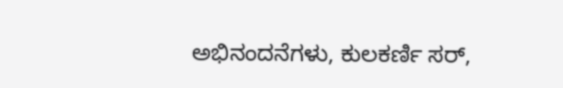ಅಭಿನಂದನೆಗಳು, ಕುಲಕರ್ಣಿ ಸರ್,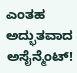ಎಂತಹ ಅದ್ಭುತವಾದ ಅಸೈನ್ಮೆಂಟ್!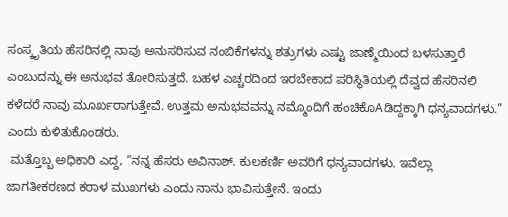ಸಂಸ್ಕೃತಿಯ ಹೆಸರಿನಲ್ಲಿ ನಾವು ಅನುಸರಿಸುವ ನಂಬಿಕೆಗಳನ್ನು ಶತ್ರುಗಳು ಎಷ್ಟು ಜಾಣ್ಮೆಯಿಂದ ಬಳಸುತ್ತಾರೆ ಎಂಬುದನ್ನು ಈ ಅನುಭವ ತೋರಿಸುತ್ತದೆ. ಬಹಳ ಎಚ್ಚರದಿಂದ ಇರಬೇಕಾದ ಪರಿಸ್ಥಿತಿಯಲ್ಲಿ ದೆವ್ವದ ಹೆಸರಿನಲಿ ಕಳೆದರೆ ನಾವು ಮೂರ್ಖರಾಗುತ್ತೇವೆ. ಉತ್ತಮ ಅನುಭವವನ್ನು ನಮ್ಮೊಂದಿಗೆ ಹಂಚಿಕೊAಡಿದ್ದಕ್ಕಾಗಿ ಧನ್ಯವಾದಗಳು.” ಎಂದು ಕುಳಿತುಕೊಂಡರು.
 ಮತ್ತೊಬ್ಬ ಅಧಿಕಾರಿ ಎದ್ದ, “ನನ್ನ ಹೆಸರು ಅವಿನಾಶ್. ಕುಲಕರ್ಣಿ ಅವರಿಗೆ ಧನ್ಯವಾದಗಳು. ಇವೆಲ್ಲಾ ಜಾಗತೀಕರಣದ ಕರಾಳ ಮುಖಗಳು ಎಂದು ನಾನು ಭಾವಿಸುತ್ತೇನೆ. ಇಂದು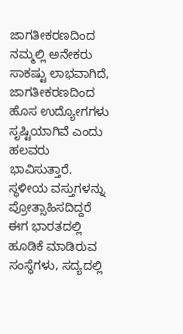ಜಾಗತೀಕರಣದಿಂದ ನಮ್ಮಲ್ಲಿ ಅನೇಕರು ಸಾಕಷ್ಟು ಲಾಭವಾಗಿದೆ, ಜಾಗತೀಕರಣದಿಂದ ಹೊಸ ಉದ್ಯೋಗಗಳು ಸೃಷ್ಟಿಯಾಗಿವೆ ಎಂದು ಹಲವರು ಭಾವಿಸುತ್ತಾರೆ. ಸ್ಥಳೀಯ ವಸ್ತುಗಳನ್ನು ಪ್ರೋತ್ಸಾಹಿಸದಿದ್ದರೆ ಈಗ ಭಾರತದಲ್ಲಿ ಹೂಡಿಕೆ ಮಾಡಿರುವ ಸಂಸ್ಥೆಗಳು, ಸದ್ಯದಲ್ಲಿ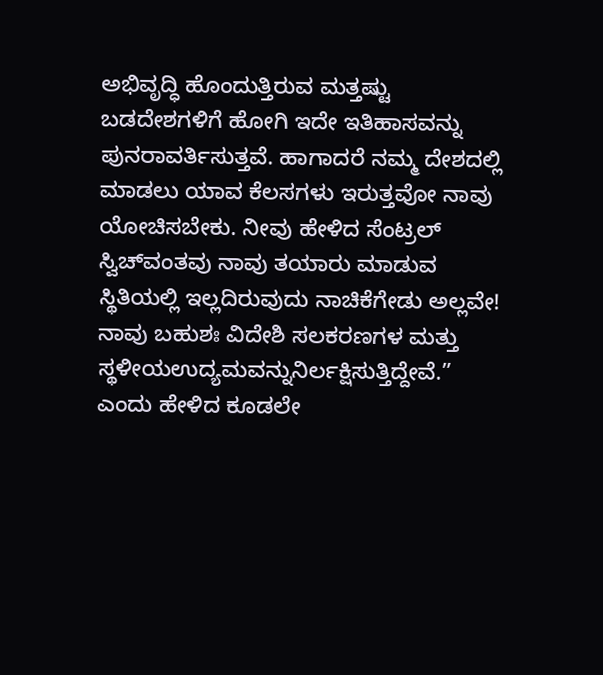ಅಭಿವೃದ್ಧಿ ಹೊಂದುತ್ತಿರುವ ಮತ್ತಷ್ಟು ಬಡದೇಶಗಳಿಗೆ ಹೋಗಿ ಇದೇ ಇತಿಹಾಸವನ್ನು ಪುನರಾವರ್ತಿಸುತ್ತವೆ. ಹಾಗಾದರೆ ನಮ್ಮ ದೇಶದಲ್ಲಿ ಮಾಡಲು ಯಾವ ಕೆಲಸಗಳು ಇರುತ್ತವೋ ನಾವು ಯೋಚಿಸಬೇಕು. ನೀವು ಹೇಳಿದ ಸೆಂಟ್ರಲ್ ಸ್ವಿಚ್‌ವಂತವು ನಾವು ತಯಾರು ಮಾಡುವ ಸ್ಥಿತಿಯಲ್ಲಿ ಇಲ್ಲದಿರುವುದು ನಾಚಿಕೆಗೇಡು ಅಲ್ಲವೇ! ನಾವು ಬಹುಶಃ ವಿದೇಶಿ ಸಲಕರಣಗಳ ಮತ್ತು ಸ್ಥಳೀಯಉದ್ಯಮವನ್ನುನಿರ್ಲಕ್ಷಿಸುತ್ತಿದ್ದೇವೆ.” ಎಂದು ಹೇಳಿದ ಕೂಡಲೇ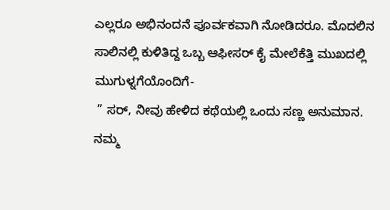ಎಲ್ಲರೂ ಅಭಿನಂದನೆ ಪೂರ್ವಕವಾಗಿ ನೋಡಿದರೂ. ಮೊದಲಿನ ಸಾಲಿನಲ್ಲಿ ಕುಳಿತಿದ್ದ ಒಬ್ಬ ಆಫೀಸರ್ ಕೈ ಮೇಲೆಕೆತ್ತಿ ಮುಖದಲ್ಲಿ ಮುಗುಳ್ನಗೆಯೊಂದಿಗೆ-
 ” ಸರ್, ನೀವು ಹೇಳಿದ ಕಥೆಯಲ್ಲಿ ಒಂದು ಸಣ್ಣ ಅನುಮಾನ. ನಮ್ಮ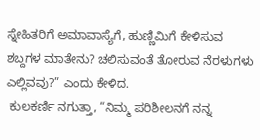ಸ್ನೇಹಿತರಿಗೆ ಅಮಾವಾಸ್ಯೆಗೆ, ಹುಣ್ಣಿಮಿಗೆ ಕೇಳಿಸುವ ಶಬ್ದಗಳ ಮಾತೇನು? ಚಲಿಸುವಂತೆ ತೋರುವ ನೆರಳುಗಳು ಎಲ್ಲಿವವು?” ಎಂದು ಕೇಳಿದ.
 ಕುಲಕರ್ಣಿ ನಗುತ್ತಾ, “ನಿಮ್ಮ ಪರಿಶೀಲನಗೆ ನನ್ನ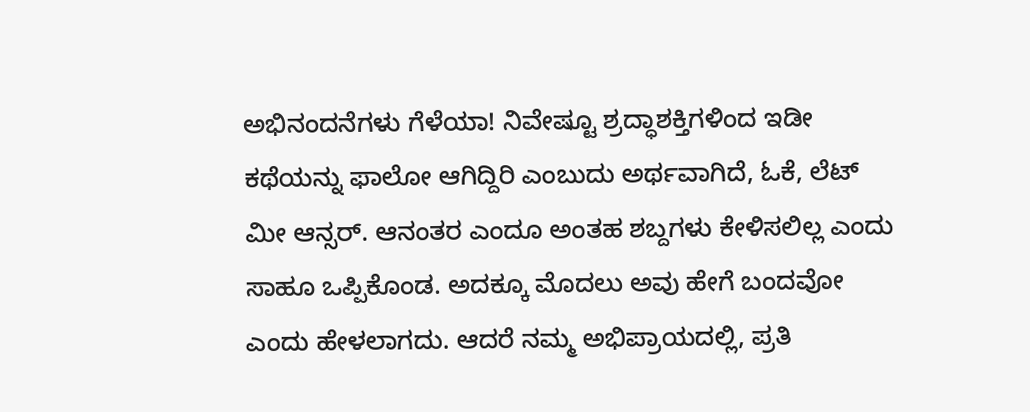ಅಭಿನಂದನೆಗಳು ಗೆಳೆಯಾ! ನಿವೇಷ್ಟೂ ಶ್ರದ್ಧಾಶಕ್ತಿಗಳಿಂದ ಇಡೀ ಕಥೆಯನ್ನು ಫಾಲೋ ಆಗಿದ್ದಿರಿ ಎಂಬುದು ಅರ್ಥವಾಗಿದೆ, ಓಕೆ, ಲೆಟ್ ಮೀ ಆನ್ಸರ್. ಆನಂತರ ಎಂದೂ ಅಂತಹ ಶಬ್ದಗಳು ಕೇಳಿಸಲಿಲ್ಲ ಎಂದು ಸಾಹೂ ಒಪ್ಪಿಕೊಂಡ. ಅದಕ್ಕೂ ಮೊದಲು ಅವು ಹೇಗೆ ಬಂದವೋ ಎಂದು ಹೇಳಲಾಗದು. ಆದರೆ ನಮ್ಮ ಅಭಿಪ್ರಾಯದಲ್ಲಿ, ಪ್ರತಿ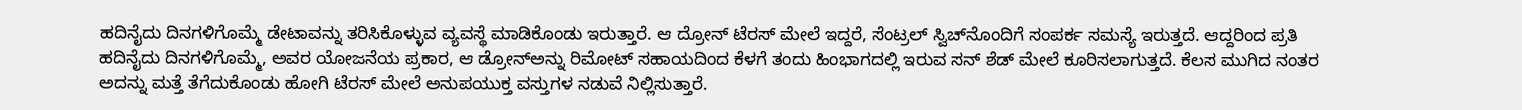ಹದಿನೈದು ದಿನಗಳಿಗೊಮ್ಮೆ ಡೇಟಾವನ್ನು ತರಿಸಿಕೊಳ್ಳುವ ವ್ಯವಸ್ಥೆ ಮಾಡಿಕೊಂಡು ಇರುತ್ತಾರೆ. ಆ ದ್ರೋನ್ ಟೆರಸ್ ಮೇಲೆ ಇದ್ದರೆ, ಸೆಂಟ್ರಲ್ ಸ್ವಿಚ್‌ನೊಂದಿಗೆ ಸಂಪರ್ಕ ಸಮಸ್ಯೆ ಇರುತ್ತದೆ. ಆದ್ದರಿಂದ ಪ್ರತಿ ಹದಿನೈದು ದಿನಗಳಿಗೊಮ್ಮೆ, ಅವರ ಯೋಜನೆಯ ಪ್ರಕಾರ, ಆ ಡ್ರೋನ್‌ಅನ್ನು ರಿಮೋಟ್ ಸಹಾಯದಿಂದ ಕೆಳಗೆ ತಂದು ಹಿಂಭಾಗದಲ್ಲಿ ಇರುವ ಸನ್ ಶೆಡ್ ಮೇಲೆ ಕೂರಿಸಲಾಗುತ್ತದೆ. ಕೆಲಸ ಮುಗಿದ ನಂತರ ಅದನ್ನು ಮತ್ತೆ ತೆಗೆದುಕೊಂಡು ಹೋಗಿ ಟೆರಸ್ ಮೇಲೆ ಅನುಪಯುಕ್ತ ವಸ್ತುಗಳ ನಡುವೆ ನಿಲ್ಲಿಸುತ್ತಾರೆ.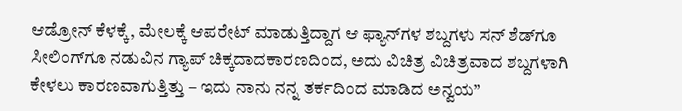ಆಡ್ರೋನ್ ಕೆಳಕ್ಕೆ, ಮೇಲಕ್ಕೆ ಆಪರೇಟ್ ಮಾಡುತ್ತಿದ್ದಾಗ ಆ ಫ್ಯಾನ್‌ಗಳ ಶಬ್ದಗಳು ಸನ್ ಶೆಡ್‌ಗೂ ಸೀಲಿಂಗ್‌ಗೂ ನಡುವಿನ ಗ್ಯಾಪ್ ಚಿಕ್ಕದಾದಕಾರಣದಿಂದ, ಅದು ವಿಚಿತ್ರ ವಿಚಿತ್ರವಾದ ಶಬ್ದಗಳಾಗಿ ಕೇಳಲು ಕಾರಣವಾಗುತ್ತಿತ್ತು – ಇದು ನಾನು ನನ್ನ ತರ್ಕದಿಂದ ಮಾಡಿದ ಅನ್ವಯ”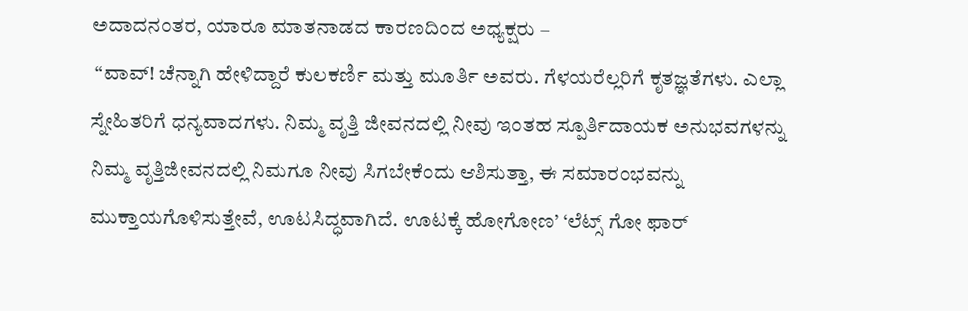ಅದಾದನಂತರ, ಯಾರೂ ಮಾತನಾಡದ ಕಾರಣದಿಂದ ಅಧ್ಯಕ್ಷರು –
 “ವಾವ್! ಚೆನ್ನಾಗಿ ಹೇಳಿದ್ದಾರೆ ಕುಲಕರ್ಣಿ ಮತ್ತು ಮೂರ್ತಿ ಅವರು. ಗೆಳಯರೆಲ್ಲರಿಗೆ ಕೃತಜ್ಞತೆಗಳು. ಎಲ್ಲಾ ಸ್ನೇಹಿತರಿಗೆ ಧನ್ಯವಾದಗಳು. ನಿಮ್ಮ ವೃತ್ತಿ ಜೀವನದಲ್ಲಿ ನೀವು ಇಂತಹ ಸ್ಪೂರ್ತಿದಾಯಕ ಅನುಭವಗಳನ್ನು ನಿಮ್ಮ ವೃತ್ತಿಜೀವನದಲ್ಲಿ ನಿಮಗೂ ನೀವು ಸಿಗಬೇಕೆಂದು ಆಶಿಸುತ್ತಾ, ಈ ಸಮಾರಂಭವನ್ನು ಮುಕ್ತಾಯಗೊಳಿಸುತ್ತೇವೆ, ಊಟಸಿದ್ಧವಾಗಿದೆ. ಊಟಕ್ಕೆ ಹೋಗೋಣ’ ‘ಲೆಟ್ಸ್ ಗೋ ಫಾರ್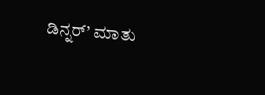ಡಿನ್ನರ್’ ಮಾತು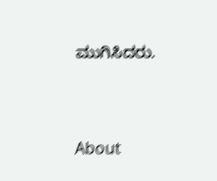ಮುಗಿಸಿದರು.


About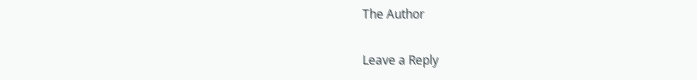The Author

Leave a Reply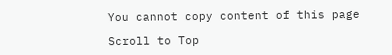You cannot copy content of this page

Scroll to Top